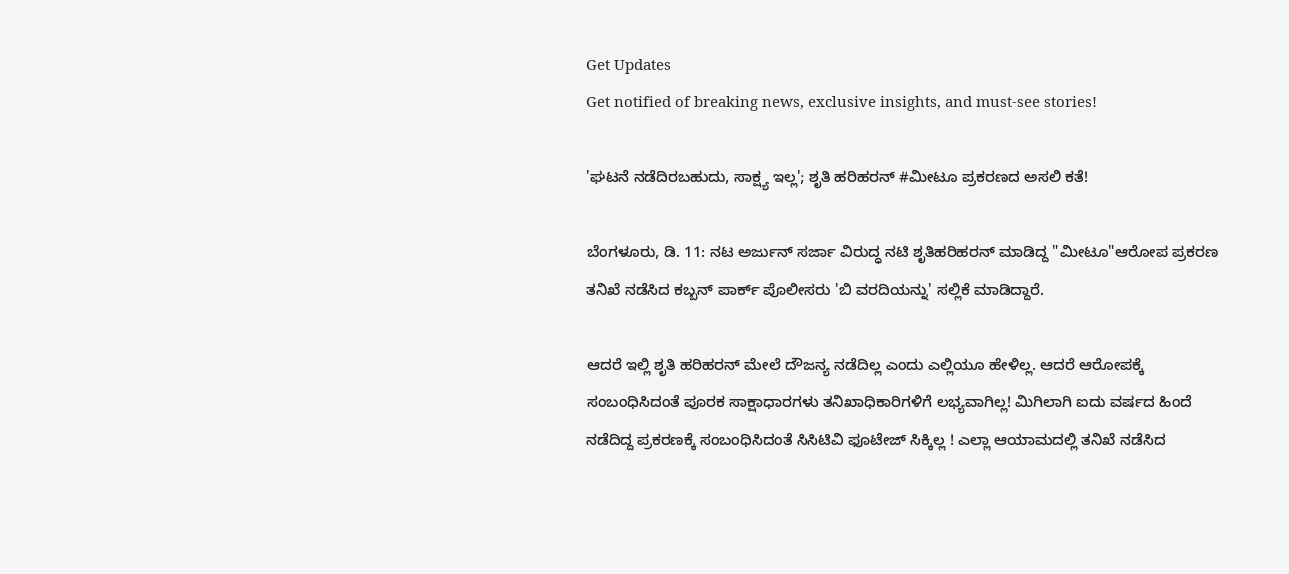Get Updates
Get notified of breaking news, exclusive insights, and must-see stories!

'ಘಟನೆ ನಡೆದಿರಬಹುದು, ಸಾಕ್ಷ್ಯ ಇಲ್ಲ'; ಶೃತಿ ಹರಿಹರನ್ #ಮೀಟೂ ಪ್ರಕರಣದ ಅಸಲಿ ಕತೆ!

ಬೆಂಗಳೂರು, ಡಿ. 11: ನಟ ಅರ್ಜುನ್ ಸರ್ಜಾ ವಿರುದ್ಧ ನಟಿ ಶೃತಿಹರಿಹರನ್ ಮಾಡಿದ್ದ "ಮೀಟೂ"ಆರೋಪ ಪ್ರಕರಣ ತನಿಖೆ ನಡೆಸಿದ ಕಬ್ಬನ್ ಪಾರ್ಕ್ ಪೊಲೀಸರು 'ಬಿ ವರದಿಯನ್ನು' ಸಲ್ಲಿಕೆ ಮಾಡಿದ್ದಾರೆ.

ಆದರೆ ಇಲ್ಲಿ ಶೃತಿ ಹರಿಹರನ್ ಮೇಲೆ ದೌಜನ್ಯ ನಡೆದಿಲ್ಲ ಎಂದು ಎಲ್ಲಿಯೂ ಹೇಳಿಲ್ಲ. ಆದರೆ ಆರೋಪಕ್ಕೆ ಸಂಬಂಧಿಸಿದಂತೆ ಪೂರಕ ಸಾಕ್ಷಾಧಾರಗಳು ತನಿಖಾಧಿಕಾರಿಗಳಿಗೆ ಲಭ್ಯವಾಗಿಲ್ಲ! ಮಿಗಿಲಾಗಿ ಐದು ವರ್ಷದ ಹಿಂದೆ ನಡೆದಿದ್ದ ಪ್ರಕರಣಕ್ಕೆ ಸಂಬಂಧಿಸಿದಂತೆ ಸಿಸಿಟಿವಿ ಫೂಟೇಜ್ ಸಿಕ್ಕಿಲ್ಲ ! ಎಲ್ಲಾ ಆಯಾಮದಲ್ಲಿ ತನಿಖೆ ನಡೆಸಿದ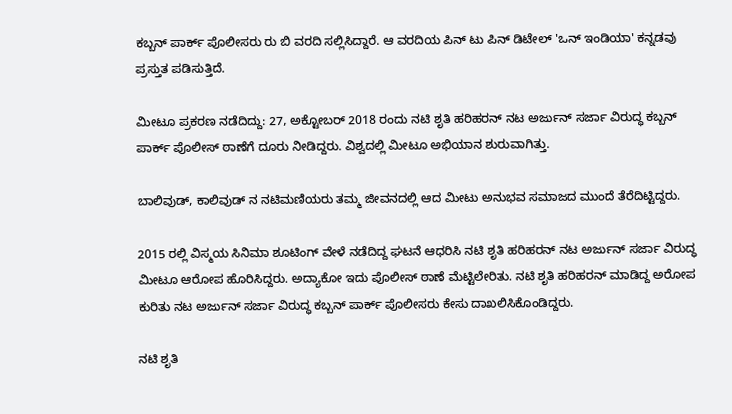ಕಬ್ಬನ್ ಪಾರ್ಕ್ ಪೊಲೀಸರು ರು ಬಿ ವರದಿ ಸಲ್ಲಿಸಿದ್ದಾರೆ. ಆ ವರದಿಯ ಪಿನ್ ಟು ಪಿನ್ ಡಿಟೇಲ್ 'ಒನ್ ಇಂಡಿಯಾ' ಕನ್ನಡವು ಪ್ರಸ್ತುತ ಪಡಿಸುತ್ತಿದೆ.

ಮೀಟೂ ಪ್ರಕರಣ ನಡೆದಿದ್ದು: 27, ಅಕ್ಟೋಬರ್ 2018 ರಂದು ನಟಿ ಶೃತಿ ಹರಿಹರನ್ ನಟ ಅರ್ಜುನ್ ಸರ್ಜಾ ವಿರುದ್ಧ ಕಬ್ಬನ್ ಪಾರ್ಕ್ ಪೊಲೀಸ್ ಠಾಣೆಗೆ ದೂರು ನೀಡಿದ್ದರು. ವಿಶ್ವದಲ್ಲಿ ಮೀಟೂ ಅಭಿಯಾನ ಶುರುವಾಗಿತ್ತು.

ಬಾಲಿವುಡ್, ಕಾಲಿವುಡ್ ನ ನಟಿಮಣಿಯರು ತಮ್ಮ ಜೀವನದಲ್ಲಿ ಆದ ಮೀಟು ಅನುಭವ ಸಮಾಜದ ಮುಂದೆ ತೆರೆದಿಟ್ಟಿದ್ದರು.

2015 ರಲ್ಲಿ ವಿಸ್ಮಯ ಸಿನಿಮಾ ಶೂಟಿಂಗ್ ವೇಳೆ ನಡೆದಿದ್ದ ಘಟನೆ ಆಧರಿಸಿ ನಟಿ ಶೃತಿ ಹರಿಹರನ್ ನಟ ಅರ್ಜುನ್ ಸರ್ಜಾ ವಿರುದ್ಧ ಮೀಟೂ ಆರೋಪ ಹೊರಿಸಿದ್ದರು. ಅದ್ಯಾಕೋ ಇದು ಪೊಲೀಸ್ ಠಾಣೆ ಮೆಟ್ಟಿಲೇರಿತು. ನಟಿ ಶೃತಿ ಹರಿಹರನ್ ಮಾಡಿದ್ದ ಅರೋಪ ಕುರಿತು ನಟ ಅರ್ಜುನ್ ಸರ್ಜಾ ವಿರುದ್ಧ ಕಬ್ಬನ್ ಪಾರ್ಕ್ ಪೊಲೀಸರು ಕೇಸು ದಾಖಲಿಸಿಕೊಂಡಿದ್ದರು.

ನಟಿ ಶೃತಿ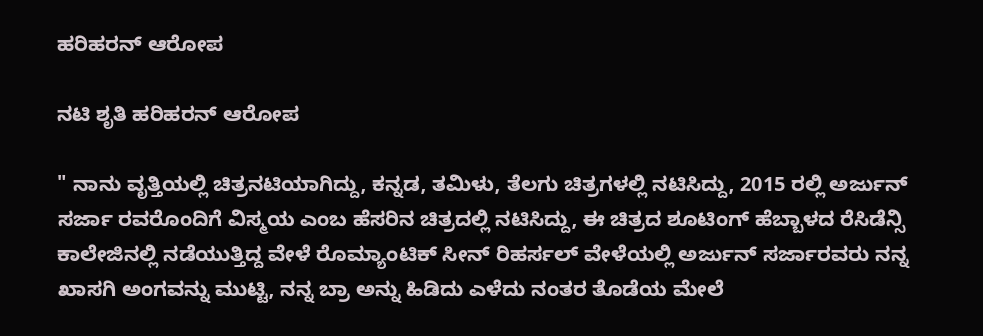ಹರಿಹರನ್ ಆರೋಪ

ನಟಿ ಶೃತಿ ಹರಿಹರನ್ ಆರೋಪ

" ನಾನು ವೃತ್ತಿಯಲ್ಲಿ ಚಿತ್ರನಟಿಯಾಗಿದ್ದು, ಕನ್ನಡ, ತಮಿಳು, ತೆಲಗು ಚಿತ್ರಗಳಲ್ಲಿ ನಟಿಸಿದ್ದು, 2015 ರಲ್ಲಿ ಅರ್ಜುನ್ ಸರ್ಜಾ ರವರೊಂದಿಗೆ ವಿಸ್ಮಯ ಎಂಬ ಹೆಸರಿನ ಚಿತ್ರದಲ್ಲಿ ನಟಿಸಿದ್ದು, ಈ ಚಿತ್ರದ ಶೂಟಿಂಗ್ ಹೆಬ್ಬಾಳದ ರೆಸಿಡೆನ್ಸಿ ಕಾಲೇಜಿನಲ್ಲಿ ನಡೆಯುತ್ತಿದ್ದ ವೇಳೆ ರೊಮ್ಯಾಂಟಿಕ್ ಸೀನ್ ರಿಹರ್ಸಲ್ ವೇಳೆಯಲ್ಲಿ ಅರ್ಜುನ್ ಸರ್ಜಾರವರು ನನ್ನ ಖಾಸಗಿ ಅಂಗವನ್ನು ಮುಟ್ಟಿ, ನನ್ನ ಬ್ರಾ ಅನ್ನು ಹಿಡಿದು ಎಳೆದು ನಂತರ ತೊಡೆಯ ಮೇಲೆ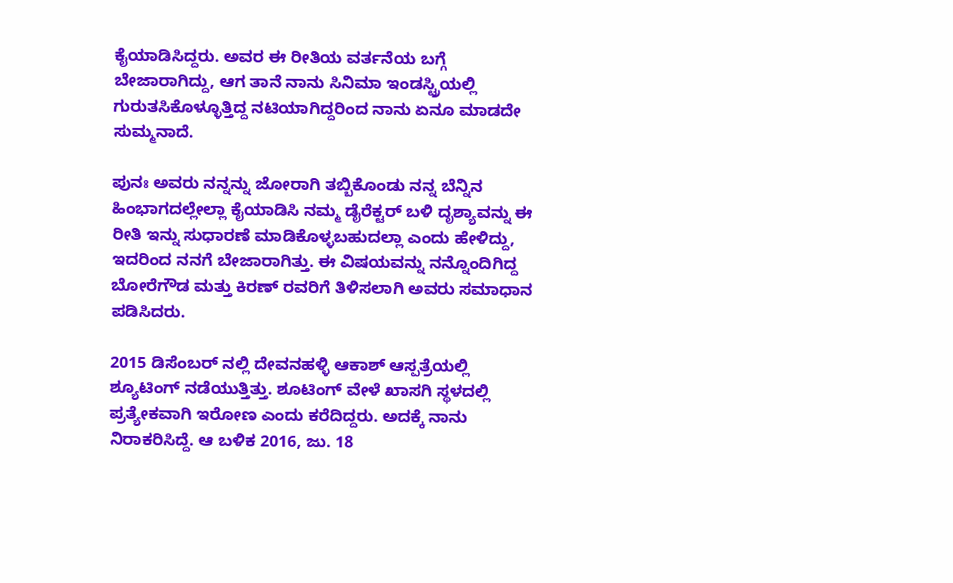ಕೈಯಾಡಿಸಿದ್ದರು. ಅವರ ಈ ರೀತಿಯ ವರ್ತನೆಯ ಬಗ್ಗೆ ಬೇಜಾರಾಗಿದ್ದು, ಆಗ ತಾನೆ ನಾನು ಸಿನಿಮಾ ಇಂಡಸ್ಟ್ರಿಯಲ್ಲಿ ಗುರುತಸಿಕೊಳ್ಳೂತ್ತಿದ್ದ ನಟಿಯಾಗಿದ್ದರಿಂದ ನಾನು ಏನೂ ಮಾಡದೇ ಸುಮ್ಮನಾದೆ.

ಪುನಃ ಅವರು ನನ್ನನ್ನು ಜೋರಾಗಿ ತಬ್ಬಿಕೊಂಡು ನನ್ನ ಬೆನ್ನಿನ ಹಿಂಭಾಗದಲ್ಲೇಲ್ಲಾ ಕೈಯಾಡಿಸಿ ನಮ್ಮ ಡೈರೆಕ್ಟರ್ ಬಳಿ ದೃಶ್ಯಾವನ್ನು ಈ ರೀತಿ ಇನ್ನು ಸುಧಾರಣೆ ಮಾಡಿಕೊಳ್ಳಬಹುದಲ್ಲಾ ಎಂದು ಹೇಳಿದ್ದು, ಇದರಿಂದ ನನಗೆ ಬೇಜಾರಾಗಿತ್ತು. ಈ ವಿಷಯವನ್ನು ನನ್ನೊಂದಿಗಿದ್ದ ಬೋರೆಗೌಡ ಮತ್ತು ಕಿರಣ್ ರವರಿಗೆ ತಿಳಿಸಲಾಗಿ ಅವರು ಸಮಾಧಾನ ಪಡಿಸಿದರು.

2015 ಡಿಸೆಂಬರ್ ನಲ್ಲಿ ದೇವನಹಳ್ಳಿ ಆಕಾಶ್ ಆಸ್ಪತ್ರೆಯಲ್ಲಿ ಶ್ಯೂಟಿಂಗ್ ನಡೆಯುತ್ತಿತ್ತು. ಶೂಟಿಂಗ್ ವೇಳೆ ಖಾಸಗಿ ಸ್ಥಳದಲ್ಲಿ ಪ್ರತ್ಯೇಕವಾಗಿ ಇರೋಣ ಎಂದು ಕರೆದಿದ್ದರು. ಅದಕ್ಕೆ ನಾನು ನಿರಾಕರಿಸಿದ್ದೆ. ಆ ಬಳಿಕ 2016, ಜು. 18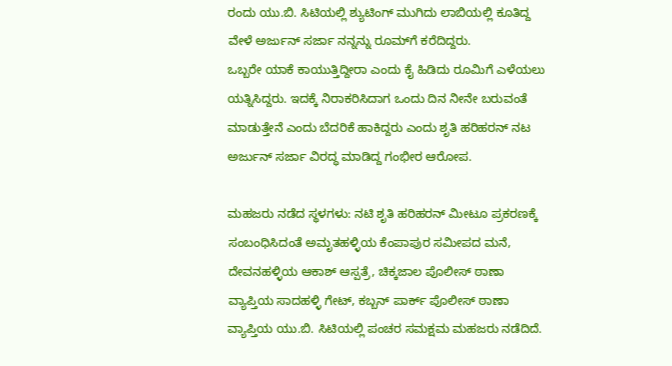ರಂದು ಯು.ಬಿ. ಸಿಟಿಯಲ್ಲಿ ಶ್ಯುಟಿಂಗ್ ಮುಗಿದು ಲಾಬಿಯಲ್ಲಿ ಕೂತಿದ್ದ ವೇಳೆ ಅರ್ಜುನ್ ಸರ್ಜಾ ನನ್ನನ್ನು ರೂಮ್‌ಗೆ ಕರೆದಿದ್ದರು.
ಒಬ್ಬರೇ ಯಾಕೆ ಕಾಯುತ್ತಿದ್ದೀರಾ ಎಂದು ಕೈ ಹಿಡಿದು ರೂಮಿಗೆ ಎಳೆಯಲು ಯತ್ನಿಸಿದ್ದರು. ಇದಕ್ಕೆ ನಿರಾಕರಿಸಿದಾಗ ಒಂದು ದಿನ ನೀನೇ ಬರುವಂತೆ ಮಾಡುತ್ತೇನೆ ಎಂದು ಬೆದರಿಕೆ ಹಾಕಿದ್ದರು ಎಂದು ಶೃತಿ ಹರಿಹರನ್ ನಟ ಅರ್ಜುನ್ ಸರ್ಜಾ ವಿರದ್ಧ ಮಾಡಿದ್ದ ಗಂಭೀರ ಆರೋಪ.

ಮಹಜರು ನಡೆದ ಸ್ಥಳಗಳು: ನಟಿ ಶೃತಿ ಹರಿಹರನ್ ಮೀಟೂ ಪ್ರಕರಣಕ್ಕೆ ಸಂಬಂಧಿಸಿದಂತೆ ಅಮೃತಹಳ್ಳಿಯ ಕೆಂಪಾಪುರ ಸಮೀಪದ ಮನೆ, ದೇವನಹಳ್ಳಿಯ ಆಕಾಶ್ ಆಸ್ಪತ್ರೆ, ಚಿಕ್ಕಜಾಲ ಪೊಲೀಸ್ ಠಾಣಾ ವ್ಯಾಪ್ತಿಯ ಸಾದಹಳ್ಳಿ ಗೇಟ್, ಕಬ್ಬನ್ ಪಾರ್ಕ್ ಪೊಲೀಸ್ ಠಾಣಾ ವ್ಯಾಪ್ತಿಯ ಯು.ಬಿ. ಸಿಟಿಯಲ್ಲಿ ಪಂಚರ ಸಮಕ್ಷಮ ಮಹಜರು ನಡೆದಿದೆ.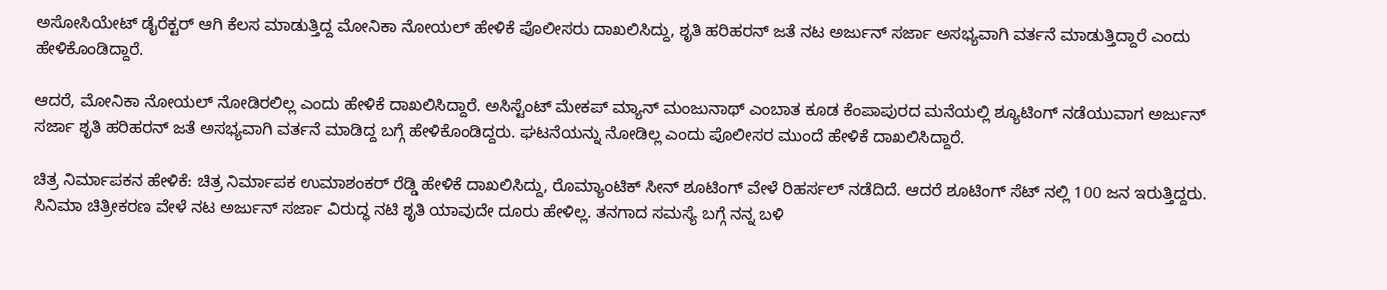ಅಸೋಸಿಯೇಟ್ ಡೈರೆಕ್ಟರ್ ಆಗಿ ಕೆಲಸ ಮಾಡುತ್ತಿದ್ದ ಮೋನಿಕಾ ನೋಯಲ್ ಹೇಳಿಕೆ ಪೊಲೀಸರು ದಾಖಲಿಸಿದ್ದು, ಶೃತಿ ಹರಿಹರನ್ ಜತೆ ನಟ ಅರ್ಜುನ್ ಸರ್ಜಾ ಅಸಭ್ಯವಾಗಿ ವರ್ತನೆ ಮಾಡುತ್ತಿದ್ದಾರೆ ಎಂದು ಹೇಳಿಕೊಂಡಿದ್ದಾರೆ.

ಆದರೆ, ಮೋನಿಕಾ ನೋಯಲ್ ನೋಡಿರಲಿಲ್ಲ ಎಂದು ಹೇಳಿಕೆ ದಾಖಲಿಸಿದ್ದಾರೆ. ಅಸಿಸ್ಟೆಂಟ್ ಮೇಕಪ್ ಮ್ಯಾನ್ ಮಂಜುನಾಥ್ ಎಂಬಾತ ಕೂಡ ಕೆಂಪಾಪುರದ ಮನೆಯಲ್ಲಿ ಶ್ಯೂಟಿಂಗ್ ನಡೆಯುವಾಗ ಅರ್ಜುನ್ ಸರ್ಜಾ ಶೃತಿ ಹರಿಹರನ್ ಜತೆ ಅಸಭ್ಯವಾಗಿ ವರ್ತನೆ ಮಾಡಿದ್ದ ಬಗ್ಗೆ ಹೇಳಿಕೊಂಡಿದ್ದರು. ಘಟನೆಯನ್ನು ನೋಡಿಲ್ಲ ಎಂದು ಪೊಲೀಸರ ಮುಂದೆ ಹೇಳಿಕೆ ದಾಖಲಿಸಿದ್ದಾರೆ.

ಚಿತ್ರ ನಿರ್ಮಾಪಕನ ಹೇಳಿಕೆ: ಚಿತ್ರ ನಿರ್ಮಾಪಕ ಉಮಾಶಂಕರ್ ರೆಡ್ಡಿ ಹೇಳಿಕೆ ದಾಖಲಿಸಿದ್ದು, ರೊಮ್ಯಾಂಟಿಕ್ ಸೀನ್ ಶೂಟಿಂಗ್ ವೇಳೆ ರಿಹರ್ಸಲ್ ನಡೆದಿದೆ. ಆದರೆ ಶೂಟಿಂಗ್ ಸೆಟ್ ನಲ್ಲಿ 100 ಜನ ಇರುತ್ತಿದ್ದರು.
ಸಿನಿಮಾ ಚಿತ್ರೀಕರಣ ವೇಳೆ ನಟ ಅರ್ಜುನ್ ಸರ್ಜಾ ವಿರುದ್ಧ ನಟಿ ಶೃತಿ ಯಾವುದೇ ದೂರು ಹೇಳಿಲ್ಲ. ತನಗಾದ ಸಮಸ್ಯೆ ಬಗ್ಗೆ ನನ್ನ ಬಳಿ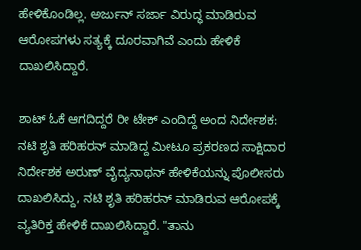ಹೇಳಿಕೊಂಡಿಲ್ಲ. ಅರ್ಜುನ್ ಸರ್ಜಾ ವಿರುದ್ಧ ಮಾಡಿರುವ ಆರೋಪಗಳು ಸತ್ಯಕ್ಕೆ ದೂರವಾಗಿವೆ ಎಂದು ಹೇಳಿಕೆ ದಾಖಲಿಸಿದ್ದಾರೆ.

ಶಾಟ್ ಓಕೆ ಆಗದಿದ್ದರೆ ರೀ ಟೇಕ್ ಎಂದಿದ್ದೆ ಅಂದ ನಿರ್ದೇಶಕ: ನಟಿ ಶೃತಿ ಹರಿಹರನ್ ಮಾಡಿದ್ದ ಮೀಟೂ ಪ್ರಕರಣದ ಸಾಕ್ಷಿದಾರ ನಿರ್ದೇಶಕ ಅರುಣ್ ವೈದ್ಯನಾಥನ್ ಹೇಳಿಕೆಯನ್ನು ಪೊಲೀಸರು ದಾಖಲಿಸಿದ್ದು, ನಟಿ ಶೃತಿ ಹರಿಹರನ್ ಮಾಡಿರುವ ಆರೋಪಕ್ಕೆ ವ್ಯತಿರಿಕ್ತ ಹೇಳಿಕೆ ದಾಖಲಿಸಿದ್ದಾರೆ. "ತಾನು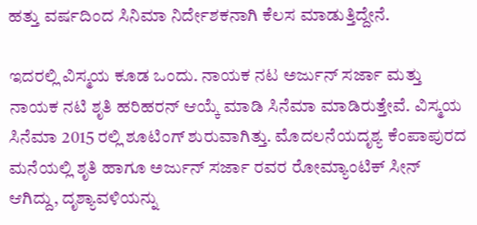ಹತ್ತು ವರ್ಷದಿಂದ ಸಿನಿಮಾ ನಿರ್ದೇಶಕನಾಗಿ ಕೆಲಸ ಮಾಡುತ್ತಿದ್ದೇನೆ.

ಇದರಲ್ಲಿ ವಿಸ್ಮಯ ಕೂಡ ಒಂದು. ನಾಯಕ ನಟ ಅರ್ಜುನ್ ಸರ್ಜಾ ಮತ್ತು ನಾಯಕ ನಟಿ ಶೃತಿ ಹರಿಹರನ್ ಆಯ್ಕೆ ಮಾಡಿ ಸಿನೆಮಾ ಮಾಡಿರುತ್ತೇವೆ. ವಿಸ್ಮಯ ಸಿನೆಮಾ 2015 ರಲ್ಲಿ ಶೂಟಿಂಗ್ ಶುರುವಾಗಿತ್ತು. ಮೊದಲನೆಯದೃಶ್ಯ ಕೆಂಪಾಪುರದ ಮನೆಯಲ್ಲಿ ಶೃತಿ ಹಾಗೂ ಅರ್ಜುನ್ ಸರ್ಜಾ ರವರ ರೋಮ್ಯಾಂಟಿಕ್ ಸೀನ್ ಆಗಿದ್ದು, ದೃಶ್ಯಾವಳಿಯನ್ನು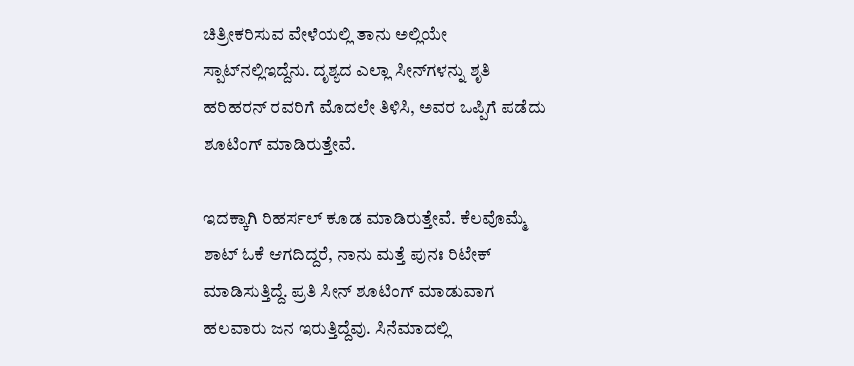ಚಿತ್ರೀಕರಿಸುವ ವೇಳೆಯಲ್ಲಿ ತಾನು ಅಲ್ಲಿಯೇ ಸ್ಪಾಟ್‌ನಲ್ಲಿಇದ್ದೆನು. ದೃಶ್ಯದ ಎಲ್ಲಾ ಸೀನ್‌ಗಳನ್ನು ಶೃತಿ ಹರಿಹರನ್ ರವರಿಗೆ ಮೊದಲೇ ತಿಳಿಸಿ, ಅವರ ಒಪ್ಪಿಗೆ ಪಡೆದು ಶೂಟಿಂಗ್ ಮಾಡಿರುತ್ತೇವೆ.

ಇದಕ್ಕಾಗಿ ರಿಹರ್ಸಲ್ ಕೂಡ ಮಾಡಿರುತ್ತೇವೆ. ಕೆಲವೊಮ್ಮೆ ಶಾಟ್ ಓಕೆ ಆಗದಿದ್ದರೆ, ನಾನು ಮತ್ತೆ ಪುನಃ ರಿಟೇಕ್ ಮಾಡಿಸುತ್ತಿದ್ದೆ. ಪ್ರತಿ ಸೀನ್ ಶೂಟಿಂಗ್ ಮಾಡುವಾಗ ಹಲವಾರು ಜನ ಇರುತ್ತಿದ್ದೆವು. ಸಿನೆಮಾದಲ್ಲಿ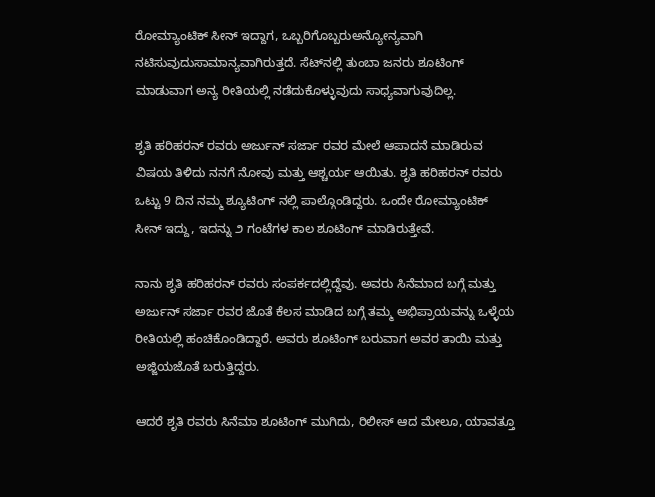ರೋಮ್ಯಾಂಟಿಕ್ ಸೀನ್ ಇದ್ದಾಗ, ಒಬ್ಬರಿಗೊಬ್ಬರುಅನ್ಯೋನ್ಯವಾಗಿ ನಟಿಸುವುದುಸಾಮಾನ್ಯವಾಗಿರುತ್ತದೆ. ಸೆಟ್‌ನಲ್ಲಿ ತುಂಬಾ ಜನರು ಶೂಟಿಂಗ್ ಮಾಡುವಾಗ ಅನ್ಯ ರೀತಿಯಲ್ಲಿ ನಡೆದುಕೊಳ್ಳುವುದು ಸಾಧ್ಯವಾಗುವುದಿಲ್ಲ.

ಶೃತಿ ಹರಿಹರನ್ ರವರು ಅರ್ಜುನ್ ಸರ್ಜಾ ರವರ ಮೇಲೆ ಆಪಾದನೆ ಮಾಡಿರುವ ವಿಷಯ ತಿಳಿದು ನನಗೆ ನೋವು ಮತ್ತು ಆಶ್ಚರ್ಯ ಆಯಿತು. ಶೃತಿ ಹರಿಹರನ್ ರವರು ಒಟ್ಟು 9 ದಿನ ನಮ್ಮ ಶ್ಯೂಟಿಂಗ್ ನಲ್ಲಿ ಪಾಲ್ಗೊಂಡಿದ್ದರು. ಒಂದೇ ರೋಮ್ಯಾಂಟಿಕ್ ಸೀನ್ ಇದ್ದು, ಇದನ್ನು ೨ ಗಂಟೆಗಳ ಕಾಲ ಶೂಟಿಂಗ್ ಮಾಡಿರುತ್ತೇವೆ.

ನಾನು ಶೃತಿ ಹರಿಹರನ್ ರವರು ಸಂಪರ್ಕದಲ್ಲಿದ್ದೆವು. ಅವರು ಸಿನೆಮಾದ ಬಗ್ಗೆ ಮತ್ತು ಅರ್ಜುನ್ ಸರ್ಜಾ ರವರ ಜೊತೆ ಕೆಲಸ ಮಾಡಿದ ಬಗ್ಗೆ ತಮ್ಮ ಅಭಿಪ್ರಾಯವನ್ನು ಒಳ್ಳೆಯ ರೀತಿಯಲ್ಲಿ ಹಂಚಿಕೊಂಡಿದ್ದಾರೆ. ಅವರು ಶೂಟಿಂಗ್ ಬರುವಾಗ ಅವರ ತಾಯಿ ಮತ್ತು ಅಜ್ಜಿಯಜೊತೆ ಬರುತ್ತಿದ್ದರು.

ಆದರೆ ಶೃತಿ ರವರು ಸಿನೆಮಾ ಶೂಟಿಂಗ್ ಮುಗಿದು, ರಿಲೀಸ್ ಆದ ಮೇಲೂ, ಯಾವತ್ತೂ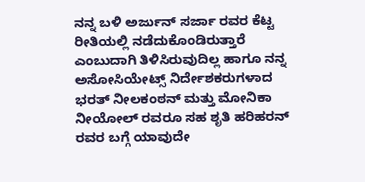ನನ್ನ ಬಳಿ ಅರ್ಜುನ್ ಸರ್ಜಾ ರವರ ಕೆಟ್ಟ ರೀತಿಯಲ್ಲಿ ನಡೆದುಕೊಂಡಿರುತ್ತಾರೆ ಎಂಬುದಾಗಿ ತಿಳಿಸಿರುವುದಿಲ್ಲ ಹಾಗೂ ನನ್ನ ಅಸೋಸಿಯೇಟ್ಸ್ ನಿರ್ದೇಶಕರುಗಳಾದ ಭರತ್ ನೀಲಕಂಠನ್ ಮತ್ತು ಮೋನಿಕಾ ನೀಯೋಲ್ ರವರೂ ಸಹ ಶೃತಿ ಹರಿಹರನ್ ರವರ ಬಗ್ಗೆ ಯಾವುದೇ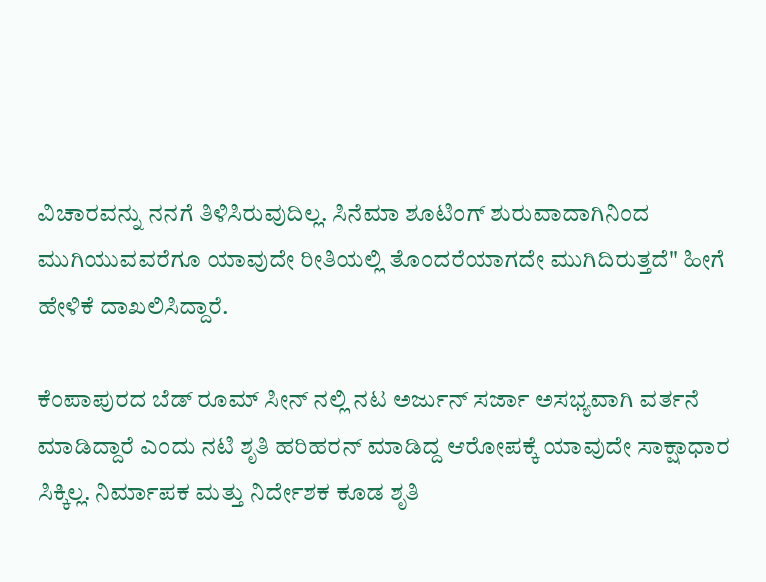ವಿಚಾರವನ್ನು ನನಗೆ ತಿಳಿಸಿರುವುದಿಲ್ಲ. ಸಿನೆಮಾ ಶೂಟಿಂಗ್ ಶುರುವಾದಾಗಿನಿಂದ ಮುಗಿಯುವವರೆಗೂ ಯಾವುದೇ ರೀತಿಯಲ್ಲಿ ತೊಂದರೆಯಾಗದೇ ಮುಗಿದಿರುತ್ತದೆ" ಹೀಗೆ ಹೇಳಿಕೆ ದಾಖಲಿಸಿದ್ದಾರೆ.

ಕೆಂಪಾಪುರದ ಬೆಡ್ ರೂಮ್ ಸೀನ್ ನಲ್ಲಿ ನಟ ಅರ್ಜುನ್ ಸರ್ಜಾ ಅಸಭ್ಯವಾಗಿ ವರ್ತನೆ ಮಾಡಿದ್ದಾರೆ ಎಂದು ನಟಿ ಶೃತಿ ಹರಿಹರನ್ ಮಾಡಿದ್ದ ಆರೋಪಕ್ಕೆ ಯಾವುದೇ ಸಾಕ್ಷಾಧಾರ ಸಿಕ್ಕಿಲ್ಲ. ನಿರ್ಮಾಪಕ ಮತ್ತು ನಿರ್ದೇಶಕ ಕೂಡ ಶೃತಿ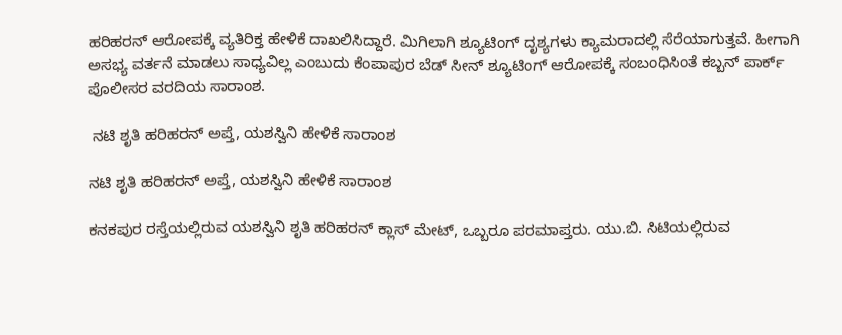ಹರಿಹರನ್ ಆರೋಪಕ್ಕೆ ವ್ಯತಿರಿಕ್ತ ಹೇಳಿಕೆ ದಾಖಲಿಸಿದ್ದಾರೆ. ಮಿಗಿಲಾಗಿ ಶ್ಯೂಟಿಂಗ್ ದೃಶ್ಯಗಳು ಕ್ಯಾಮರಾದಲ್ಲಿ ಸೆರೆಯಾಗುತ್ತವೆ. ಹೀಗಾಗಿ ಅಸಭ್ಯ ವರ್ತನೆ ಮಾಡಲು ಸಾಧ್ಯವಿಲ್ಲ ಎಂಬುದು ಕೆಂಪಾಪುರ ಬೆಡ್ ಸೀನ್ ಶ್ಯೂಟಿಂಗ್ ಆರೋಪಕ್ಕೆ ಸಂಬಂಧಿಸಿಂತೆ ಕಬ್ಬನ್ ಪಾರ್ಕ್ ಪೊಲೀಸರ ವರದಿಯ ಸಾರಾಂಶ.

 ನಟಿ ಶೃತಿ ಹರಿಹರನ್ ಅಪ್ತೆ, ಯಶಸ್ವಿನಿ ಹೇಳಿಕೆ ಸಾರಾಂಶ

ನಟಿ ಶೃತಿ ಹರಿಹರನ್ ಅಪ್ತೆ, ಯಶಸ್ವಿನಿ ಹೇಳಿಕೆ ಸಾರಾಂಶ

ಕನಕಪುರ ರಸ್ತೆಯಲ್ಲಿರುವ ಯಶಸ್ವಿನಿ ಶೃತಿ ಹರಿಹರನ್ ಕ್ಲಾಸ್ ಮೇಟ್, ಒಬ್ಬರೂ ಪರಮಾಪ್ತರು. ಯು.ಬಿ. ಸಿಟಿಯಲ್ಲಿರುವ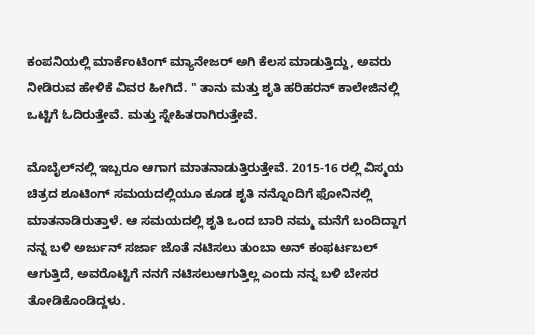ಕಂಪನಿಯಲ್ಲಿ ಮಾರ್ಕೆಂಟಿಂಗ್ ಮ್ಯಾನೇಜರ್ ಅಗಿ ಕೆಲಸ ಮಾಡುತ್ತಿದ್ದು, ಅವರು ನೀಡಿರುವ ಹೇಳಿಕೆ ವಿವರ ಹೀಗಿದೆ. " ತಾನು ಮತ್ತು ಶೃತಿ ಹರಿಹರನ್ ಕಾಲೇಜಿನಲ್ಲಿ ಒಟ್ಟಿಗೆ ಓದಿರುತ್ತೇವೆ. ಮತ್ತು ಸ್ನೇಹಿತರಾಗಿರುತ್ತೇವೆ.

ಮೊಬೈಲ್‌ನಲ್ಲಿ ಇಬ್ಬರೂ ಆಗಾಗ ಮಾತನಾಡುತ್ತಿರುತ್ತೇವೆ. 2015-16 ರಲ್ಲಿ ವಿಸ್ಮಯ ಚಿತ್ರದ ಶೂಟಿಂಗ್ ಸಮಯದಲ್ಲಿಯೂ ಕೂಡ ಶೃತಿ ನನ್ನೊಂದಿಗೆ ಫೋನಿನಲ್ಲಿ ಮಾತನಾಡಿರುತ್ತಾಳೆ. ಆ ಸಮಯದಲ್ಲಿ ಶೃತಿ ಒಂದ ಬಾರಿ ನಮ್ಮ ಮನೆಗೆ ಬಂದಿದ್ದಾಗ ನನ್ನ ಬಳಿ ಅರ್ಜುನ್ ಸರ್ಜಾ ಜೊತೆ ನಟಿಸಲು ತುಂಬಾ ಅನ್ ಕಂಫರ್ಟಬಲ್ ಆಗುತ್ತಿದೆ, ಅವರೊಟ್ಟಿಗೆ ನನಗೆ ನಟಿಸಲುಆಗುತ್ತಿಲ್ಲ ಎಂದು ನನ್ನ ಬಳಿ ಬೇಸರ ತೋಡಿಕೊಂಡಿದ್ದಳು.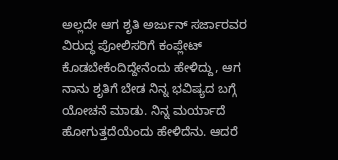ಅಲ್ಲದೇ ಆಗ ಶೃತಿ ಅರ್ಜುನ್ ಸರ್ಜಾರವರ ವಿರುದ್ಧ ಪೋಲಿಸರಿಗೆ ಕಂಪ್ಲೇಟ್ ಕೊಡಬೇಕೆಂದಿದ್ದೇನೆಂದು ಹೇಳಿದ್ದು, ಆಗ ನಾನು ಶೃತಿಗೆ ಬೇಡ ನಿನ್ನ ಭವಿಷ್ಯದ ಬಗ್ಗೆ ಯೋಚನೆ ಮಾಡು. ನಿನ್ನ ಮರ್ಯಾದೆ ಹೋಗುತ್ತದೆಯೆಂದು ಹೇಳಿದೆನು. ಆದರೆ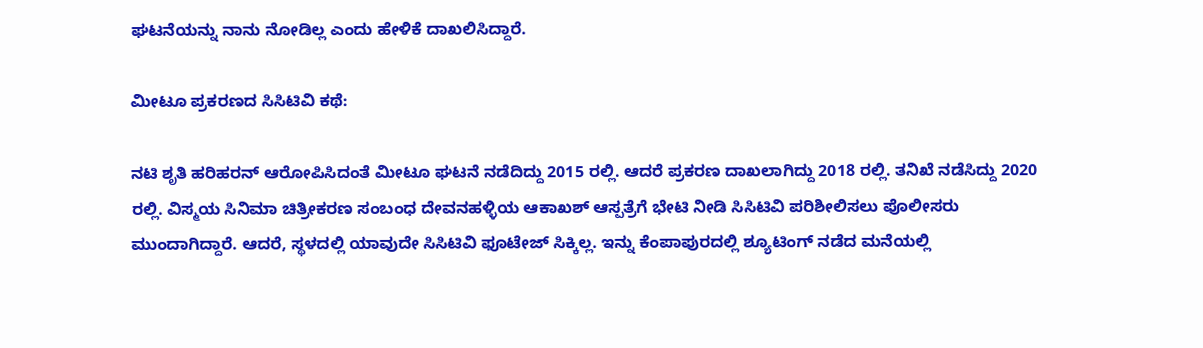ಘಟನೆಯನ್ನು ನಾನು ನೋಡಿಲ್ಲ ಎಂದು ಹೇಳಿಕೆ ದಾಖಲಿಸಿದ್ದಾರೆ.

ಮೀಟೂ ಪ್ರಕರಣದ ಸಿಸಿಟಿವಿ ಕಥೆ:

ನಟಿ ಶೃತಿ ಹರಿಹರನ್ ಆರೋಪಿಸಿದಂತೆ ಮೀಟೂ ಘಟನೆ ನಡೆದಿದ್ದು 2015 ರಲ್ಲಿ. ಆದರೆ ಪ್ರಕರಣ ದಾಖಲಾಗಿದ್ದು 2018 ರಲ್ಲಿ. ತನಿಖೆ ನಡೆಸಿದ್ದು 2020 ರಲ್ಲಿ. ವಿಸ್ಮಯ ಸಿನಿಮಾ ಚಿತ್ರೀಕರಣ ಸಂಬಂಧ ದೇವನಹಳ್ಳಿಯ ಆಕಾಖಶ್ ಆಸ್ಪತ್ರೆಗೆ ಭೇಟಿ ನೀಡಿ ಸಿಸಿಟಿವಿ ಪರಿಶೀಲಿಸಲು ಪೊಲೀಸರು ಮುಂದಾಗಿದ್ದಾರೆ. ಆದರೆ, ಸ್ಥಳದಲ್ಲಿ ಯಾವುದೇ ಸಿಸಿಟಿವಿ ಫೂಟೇಜ್ ಸಿಕ್ಕಿಲ್ಲ. ಇನ್ನು ಕೆಂಪಾಪುರದಲ್ಲಿ ಶ್ಯೂಟಿಂಗ್ ನಡೆದ ಮನೆಯಲ್ಲಿ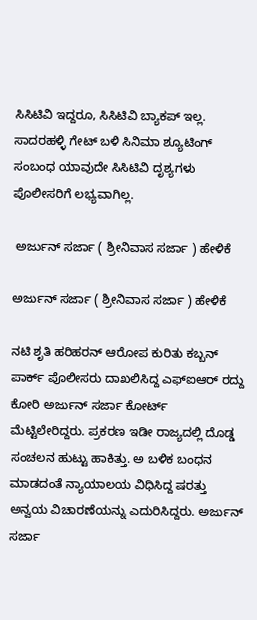ಸಿಸಿಟಿವಿ ಇದ್ದರೂ, ಸಿಸಿಟಿವಿ ಬ್ಯಾಕಪ್ ಇಲ್ಲ. ಸಾದರಹಳ್ಳಿ ಗೇಟ್ ಬಳಿ ಸಿನಿಮಾ ಶ್ಯೂಟಿಂಗ್ ಸಂಬಂಧ ಯಾವುದೇ ಸಿಸಿಟಿವಿ ದೃಶ್ಯಗಳು ಪೊಲೀಸರಿಗೆ ಲಭ್ಯವಾಗಿಲ್ಲ.

 ಅರ್ಜುನ್ ಸರ್ಜಾ ( ಶ್ರೀನಿವಾಸ ಸರ್ಜಾ ) ಹೇಳಿಕೆ

ಅರ್ಜುನ್ ಸರ್ಜಾ ( ಶ್ರೀನಿವಾಸ ಸರ್ಜಾ ) ಹೇಳಿಕೆ

ನಟಿ ಶೃತಿ ಹರಿಹರನ್ ಆರೋಪ ಕುರಿತು ಕಬ್ಬನ್ ಪಾರ್ಕ್ ಪೊಲೀಸರು ದಾಖಲಿಸಿದ್ದ ಎಫ್ಐಆರ್ ರದ್ದು ಕೋರಿ ಅರ್ಜುನ್ ಸರ್ಜಾ ಕೋರ್ಟ್ ಮೆಟ್ಟಿಲೇರಿದ್ದರು. ಪ್ರಕರಣ ಇಡೀ ರಾಜ್ಯದಲ್ಲಿ ದೊಡ್ಡ ಸಂಚಲನ ಹುಟ್ಟು ಹಾಕಿತ್ತು. ಅ ಬಳಿಕ ಬಂಧನ ಮಾಡದಂತೆ ನ್ಯಾಯಾಲಯ ವಿಧಿಸಿದ್ದ ಷರತ್ತು ಅನ್ವಯ ವಿಚಾರಣೆಯನ್ನು ಎದುರಿಸಿದ್ದರು. ಅರ್ಜುನ್ ಸರ್ಜಾ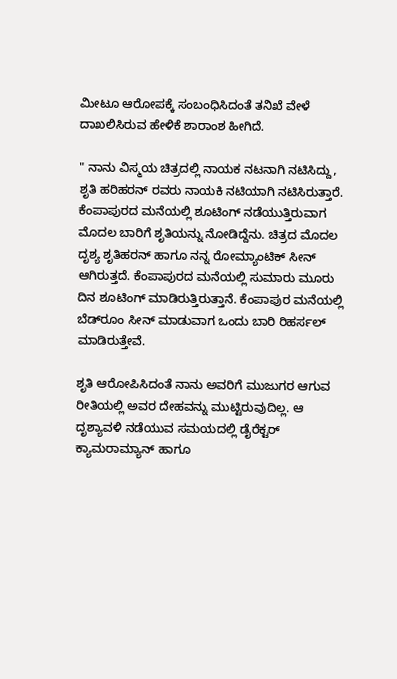ಮೀಟೂ ಆರೋಪಕ್ಕೆ ಸಂಬಂಧಿಸಿದಂತೆ ತನಿಖೆ ವೇಳೆ ದಾಖಲಿಸಿರುವ ಹೇಳಿಕೆ ಶಾರಾಂಶ ಹೀಗಿದೆ.

" ನಾನು ವಿಸ್ಮಯ ಚಿತ್ರದಲ್ಲಿ ನಾಯಕ ನಟನಾಗಿ ನಟಿಸಿದ್ದು, ಶೃತಿ ಹರಿಹರನ್ ರವರು ನಾಯಕಿ ನಟಿಯಾಗಿ ನಟಿಸಿರುತ್ತಾರೆ. ಕೆಂಪಾಪುರದ ಮನೆಯಲ್ಲಿ ಶೂಟಿಂಗ್ ನಡೆಯುತ್ತಿರುವಾಗ ಮೊದಲ ಬಾರಿಗೆ ಶೃತಿಯನ್ನು ನೋಡಿದ್ದೆನು. ಚಿತ್ರದ ಮೊದಲ ದೃಶ್ಯ ಶೃತಿಹರನ್ ಹಾಗೂ ನನ್ನ ರೋಮ್ಯಾಂಟಿಕ್ ಸೀನ್ ಆಗಿರುತ್ತದೆ. ಕೆಂಪಾಪುರದ ಮನೆಯಲ್ಲಿ ಸುಮಾರು ಮೂರು ದಿನ ಶೂಟಿಂಗ್ ಮಾಡಿರುತ್ತಿರುತ್ತಾನೆ. ಕೆಂಪಾಪುರ ಮನೆಯಲ್ಲಿ ಬೆಡ್‌ರೂಂ ಸೀನ್ ಮಾಡುವಾಗ ಒಂದು ಬಾರಿ ರಿಹರ್ಸಲ್ ಮಾಡಿರುತ್ತೇವೆ.

ಶೃತಿ ಆರೋಪಿಸಿದಂತೆ ನಾನು ಅವರಿಗೆ ಮುಜುಗರ ಆಗುವ ರೀತಿಯಲ್ಲಿ ಅವರ ದೇಹವನ್ನು ಮುಟ್ಟಿರುವುದಿಲ್ಲ. ಆ ದೃಶ್ಯಾವಳಿ ನಡೆಯುವ ಸಮಯದಲ್ಲಿ ಡೈರೆಕ್ಟರ್ ಕ್ಯಾಮರಾಮ್ಯಾನ್ ಹಾಗೂ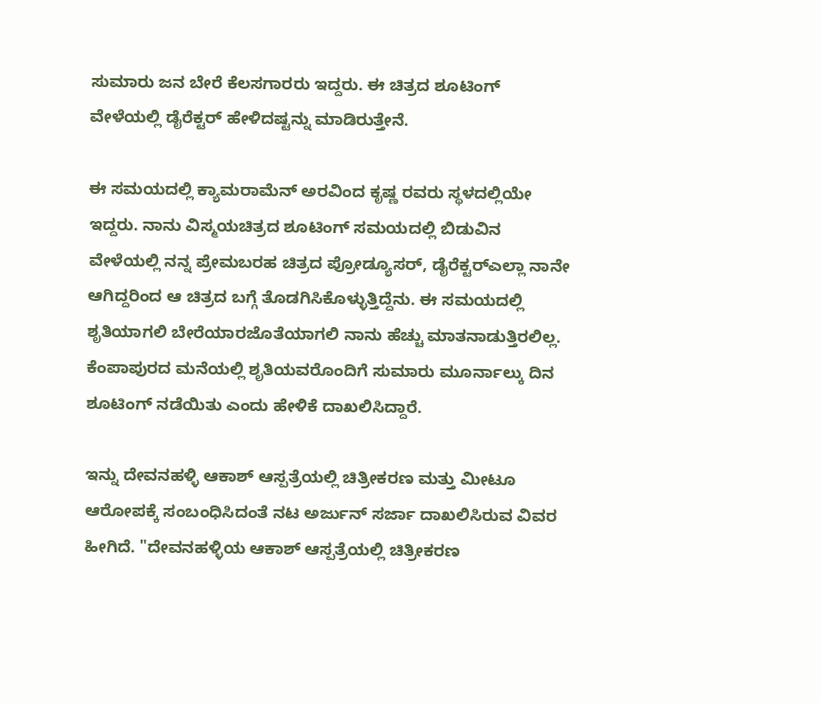ಸುಮಾರು ಜನ ಬೇರೆ ಕೆಲಸಗಾರರು ಇದ್ದರು. ಈ ಚಿತ್ರದ ಶೂಟಿಂಗ್ ವೇಳೆಯಲ್ಲಿ ಡೈರೆಕ್ಟರ್ ಹೇಳಿದಷ್ಟನ್ನು ಮಾಡಿರುತ್ತೇನೆ.

ಈ ಸಮಯದಲ್ಲಿ ಕ್ಯಾಮರಾಮೆನ್ ಅರವಿಂದ ಕೃಷ್ಣ ರವರು ಸ್ಥಳದಲ್ಲಿಯೇ ಇದ್ದರು. ನಾನು ವಿಸ್ಮಯಚಿತ್ರದ ಶೂಟಿಂಗ್ ಸಮಯದಲ್ಲಿ ಬಿಡುವಿನ ವೇಳೆಯಲ್ಲಿ ನನ್ನ ಪ್ರೇಮಬರಹ ಚಿತ್ರದ ಪ್ರೋಡ್ಯೂಸರ್, ಡೈರೆಕ್ಟರ್‌ಎಲ್ಲಾ ನಾನೇ ಆಗಿದ್ದರಿಂದ ಆ ಚಿತ್ರದ ಬಗ್ಗೆ ತೊಡಗಿಸಿಕೊಳ್ಳುತ್ತಿದ್ದೆನು. ಈ ಸಮಯದಲ್ಲಿ ಶೃತಿಯಾಗಲಿ ಬೇರೆಯಾರಜೊತೆಯಾಗಲಿ ನಾನು ಹೆಚ್ಚು ಮಾತನಾಡುತ್ತಿರಲಿಲ್ಲ. ಕೆಂಪಾಪುರದ ಮನೆಯಲ್ಲಿ ಶೃತಿಯವರೊಂದಿಗೆ ಸುಮಾರು ಮೂರ್ನಾಲ್ಕು ದಿನ ಶೂಟಿಂಗ್ ನಡೆಯಿತು ಎಂದು ಹೇಳಿಕೆ ದಾಖಲಿಸಿದ್ದಾರೆ.

ಇನ್ನು ದೇವನಹಳ್ಳಿ ಆಕಾಶ್ ಆಸ್ಪತ್ರೆಯಲ್ಲಿ ಚಿತ್ರೀಕರಣ ಮತ್ತು ಮೀಟೂ ಆರೋಪಕ್ಕೆ ಸಂಬಂಧಿಸಿದಂತೆ ನಟ ಅರ್ಜುನ್ ಸರ್ಜಾ ದಾಖಲಿಸಿರುವ ವಿವರ ಹೀಗಿದೆ. "ದೇವನಹಳ್ಳಿಯ ಆಕಾಶ್ ಆಸ್ಪತ್ರೆಯಲ್ಲಿ ಚಿತ್ರೀಕರಣ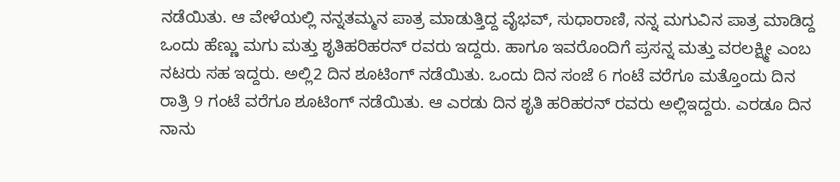ನಡೆಯಿತು. ಆ ವೇಳೆಯಲ್ಲಿ ನನ್ನತಮ್ಮನ ಪಾತ್ರ ಮಾಡುತ್ತಿದ್ದ ವೈಭವ್, ಸುಧಾರಾಣಿ, ನನ್ನ ಮಗುವಿನ ಪಾತ್ರ ಮಾಡಿದ್ದ ಒಂದು ಹೆಣ್ಣು ಮಗು ಮತ್ತು ಶೃತಿಹರಿಹರನ್ ರವರು ಇದ್ದರು. ಹಾಗೂ ಇವರೊಂದಿಗೆ ಪ್ರಸನ್ನ ಮತ್ತು ವರಲಕ್ಷ್ಮೀ ಎಂಬ ನಟರು ಸಹ ಇದ್ದರು. ಅಲ್ಲಿ2 ದಿನ ಶೂಟಿಂಗ್ ನಡೆಯಿತು. ಒಂದು ದಿನ ಸಂಜೆ 6 ಗಂಟೆ ವರೆಗೂ ಮತ್ತೊಂದು ದಿನ ರಾತ್ರಿ 9 ಗಂಟೆ ವರೆಗೂ ಶೂಟಿಂಗ್ ನಡೆಯಿತು. ಆ ಎರಡು ದಿನ ಶೃತಿ ಹರಿಹರನ್ ರವರು ಅಲ್ಲಿಇದ್ದರು. ಎರಡೂ ದಿನ ನಾನು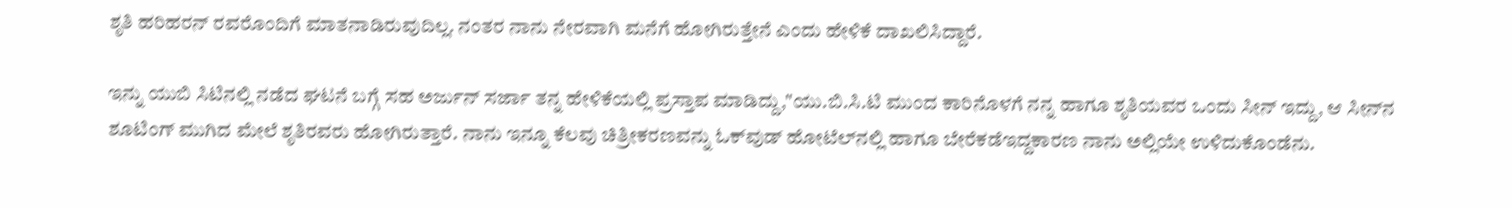ಶೃತಿ ಹರಿಹರನ್ ರವರೊಂದಿಗೆ ಮಾತನಾಡಿರುವುದಿಲ್ಲ. ನಂತರ ನಾನು ನೇರವಾಗಿ ಮನೆಗೆ ಹೋಗಿರುತ್ತೇನೆ ಎಂದು ಹೇಳಿಕೆ ದಾಖಲಿಸಿದ್ದಾರೆ.

ಇನ್ನು ಯುಬಿ ಸಿಟಿನಲ್ಲಿ ನಡೆದ ಘಟನೆ ಬಗ್ಗೆ ಸಹ ಅರ್ಜುನ್ ಸರ್ಜಾ ತನ್ನ ಹೇಳಿಕೆಯಲ್ಲಿ ಪ್ರಸ್ತಾಪ ಮಾಡಿದ್ದು,"ಯು.ಬಿ.ಸಿ.ಟಿ ಮುಂದ ಕಾರಿನೊಳಗೆ ನನ್ನ ಹಾಗೂ ಶೃತಿಯವರ ಒಂದು ಸೀನ್ ಇದ್ದು, ಆ ಸೀನ್‌ನ ಶೂಟಿಂಗ್ ಮುಗಿದ ಮೇಲೆ ಶೃತಿರವರು ಹೋಗಿರುತ್ತಾರೆ. ನಾನು ಇನ್ನೂ ಕೆಲವು ಚಿತ್ರೀಕರಣವನ್ನು ಓಕ್‌ವುಡ್ ಹೋಟೆಲ್‌ನಲ್ಲಿ ಹಾಗೂ ಬೇರೆಕಡೆಇದ್ದಕಾರಣ ನಾನು ಅಲ್ಲಿಯೇ ಉಳಿದುಕೊಂಡೆನು.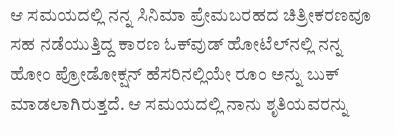ಆ ಸಮಯದಲ್ಲಿ ನನ್ನ ಸಿನಿಮಾ ಪ್ರೇಮಬರಹದ ಚಿತ್ರೀಕರಣವೂ ಸಹ ನಡೆಯುತ್ತಿದ್ದ ಕಾರಣ ಓಕ್‌ವುಡ್ ಹೋಟೆಲ್‌ನಲ್ಲಿ ನನ್ನ ಹೋಂ ಪ್ರೋಡೋಕ್ಷನ್ ಹೆಸರಿನಲ್ಲಿಯೇ ರೂಂ ಅನ್ನು ಬುಕ್ ಮಾಡಲಾಗಿರುತ್ತದೆ. ಆ ಸಮಯದಲ್ಲಿ ನಾನು ಶೃತಿಯವರನ್ನು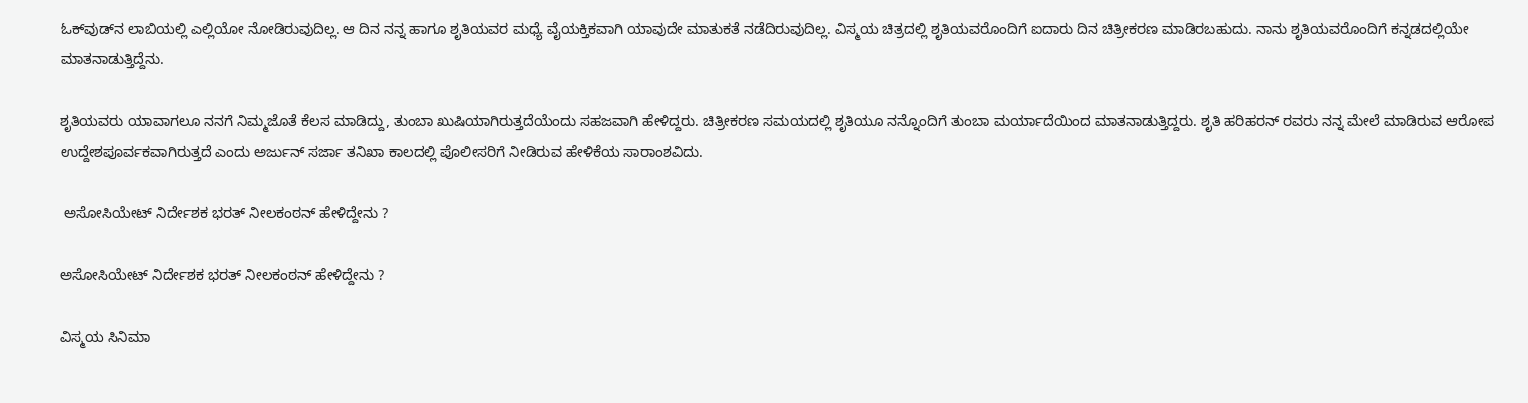ಓಕ್‌ವುಡ್‌ನ ಲಾಬಿಯಲ್ಲಿ ಎಲ್ಲಿಯೋ ನೋಡಿರುವುದಿಲ್ಲ. ಆ ದಿನ ನನ್ನ ಹಾಗೂ ಶೃತಿಯವರ ಮಧ್ಯೆ ವೈಯಕ್ತಿಕವಾಗಿ ಯಾವುದೇ ಮಾತುಕತೆ ನಡೆದಿರುವುದಿಲ್ಲ. ವಿಸ್ಮಯ ಚಿತ್ರದಲ್ಲಿ ಶೃತಿಯವರೊಂದಿಗೆ ಐದಾರು ದಿನ ಚಿತ್ರೀಕರಣ ಮಾಡಿರಬಹುದು. ನಾನು ಶೃತಿಯವರೊಂದಿಗೆ ಕನ್ನಡದಲ್ಲಿಯೇ ಮಾತನಾಡುತ್ತಿದ್ದೆನು.

ಶೃತಿಯವರು ಯಾವಾಗಲೂ ನನಗೆ ನಿಮ್ಮಜೊತೆ ಕೆಲಸ ಮಾಡಿದ್ದು, ತುಂಬಾ ಖುಷಿಯಾಗಿರುತ್ತದೆಯೆಂದು ಸಹಜವಾಗಿ ಹೇಳಿದ್ದರು. ಚಿತ್ರೀಕರಣ ಸಮಯದಲ್ಲಿ ಶೃತಿಯೂ ನನ್ನೊಂದಿಗೆ ತುಂಬಾ ಮರ್ಯಾದೆಯಿಂದ ಮಾತನಾಡುತ್ತಿದ್ದರು. ಶೃತಿ ಹರಿಹರನ್ ರವರು ನನ್ನ ಮೇಲೆ ಮಾಡಿರುವ ಆರೋಪ ಉದ್ದೇಶಪೂರ್ವಕವಾಗಿರುತ್ತದೆ ಎಂದು ಅರ್ಜುನ್ ಸರ್ಜಾ ತನಿಖಾ ಕಾಲದಲ್ಲಿ ಪೊಲೀಸರಿಗೆ ನೀಡಿರುವ ಹೇಳಿಕೆಯ ಸಾರಾಂಶವಿದು.

 ಅಸೋಸಿಯೇಟ್ ನಿರ್ದೇಶಕ ಭರತ್ ನೀಲಕಂಠನ್ ಹೇಳಿದ್ದೇನು ?

ಅಸೋಸಿಯೇಟ್ ನಿರ್ದೇಶಕ ಭರತ್ ನೀಲಕಂಠನ್ ಹೇಳಿದ್ದೇನು ?

ವಿಸ್ಮಯ ಸಿನಿಮಾ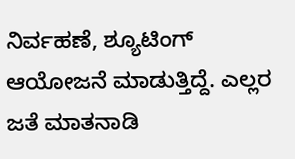ನಿರ್ವಹಣೆ, ಶ್ಯೂಟಿಂಗ್ ಆಯೋಜನೆ ಮಾಡುತ್ತಿದ್ದೆ. ಎಲ್ಲರ ಜತೆ ಮಾತನಾಡಿ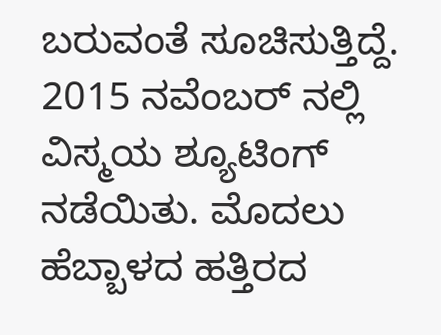ಬರುವಂತೆ ಸೂಚಿಸುತ್ತಿದ್ದೆ. 2015 ನವೆಂಬರ್ ನಲ್ಲಿ ವಿಸ್ಮಯ ಶ್ಯೂಟಿಂಗ್ ನಡೆಯಿತು. ಮೊದಲು ಹೆಬ್ಬಾಳದ ಹತ್ತಿರದ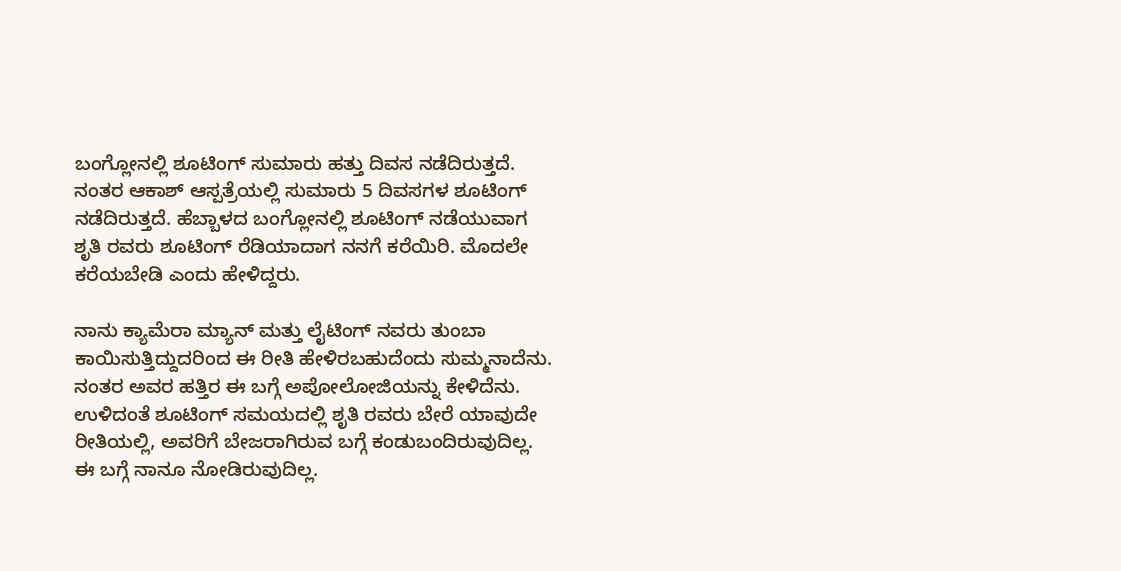ಬಂಗ್ಲೋನಲ್ಲಿ ಶೂಟಿಂಗ್ ಸುಮಾರು ಹತ್ತು ದಿವಸ ನಡೆದಿರುತ್ತದೆ. ನಂತರ ಆಕಾಶ್ ಆಸ್ಪತ್ರೆಯಲ್ಲಿ ಸುಮಾರು 5 ದಿವಸಗಳ ಶೂಟಿಂಗ್ ನಡೆದಿರುತ್ತದೆ. ಹೆಬ್ಬಾಳದ ಬಂಗ್ಲೋನಲ್ಲಿ ಶೂಟಿಂಗ್ ನಡೆಯುವಾಗ ಶೃತಿ ರವರು ಶೂಟಿಂಗ್ ರೆಡಿಯಾದಾಗ ನನಗೆ ಕರೆಯಿರಿ. ಮೊದಲೇ ಕರೆಯಬೇಡಿ ಎಂದು ಹೇಳಿದ್ದರು.

ನಾನು ಕ್ಯಾಮೆರಾ ಮ್ಯಾನ್ ಮತ್ತು ಲೈಟಿಂಗ್ ನವರು ತುಂಬಾ ಕಾಯಿಸುತ್ತಿದ್ದುದರಿಂದ ಈ ರೀತಿ ಹೇಳಿರಬಹುದೆಂದು ಸುಮ್ಮನಾದೆನು. ನಂತರ ಅವರ ಹತ್ತಿರ ಈ ಬಗ್ಗೆ ಅಪೋಲೋಜಿಯನ್ನು ಕೇಳಿದೆನು. ಉಳಿದಂತೆ ಶೂಟಿಂಗ್ ಸಮಯದಲ್ಲಿ ಶೃತಿ ರವರು ಬೇರೆ ಯಾವುದೇ ರೀತಿಯಲ್ಲಿ, ಅವರಿಗೆ ಬೇಜರಾಗಿರುವ ಬಗ್ಗೆ ಕಂಡುಬಂದಿರುವುದಿಲ್ಲ. ಈ ಬಗ್ಗೆ ನಾನೂ ನೋಡಿರುವುದಿಲ್ಲ.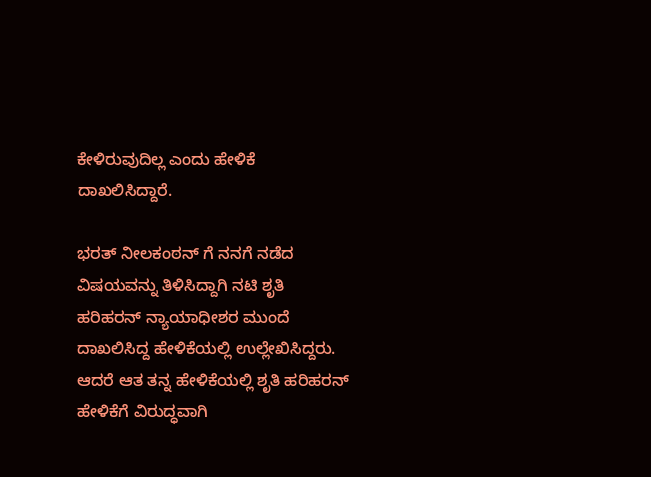ಕೇಳಿರುವುದಿಲ್ಲ ಎಂದು ಹೇಳಿಕೆ ದಾಖಲಿಸಿದ್ದಾರೆ.

ಭರತ್ ನೀಲಕಂಠನ್ ಗೆ ನನಗೆ ನಡೆದ ವಿಷಯವನ್ನು ತಿಳಿಸಿದ್ದಾಗಿ ನಟಿ ಶೃತಿ ಹರಿಹರನ್ ನ್ಯಾಯಾಧೀಶರ ಮುಂದೆ ದಾಖಲಿಸಿದ್ದ ಹೇಳಿಕೆಯಲ್ಲಿ ಉಲ್ಲೇಖಿಸಿದ್ದರು. ಆದರೆ ಆತ ತನ್ನ ಹೇಳಿಕೆಯಲ್ಲಿ ಶೃತಿ ಹರಿಹರನ್ ಹೇಳಿಕೆಗೆ ವಿರುದ್ಧವಾಗಿ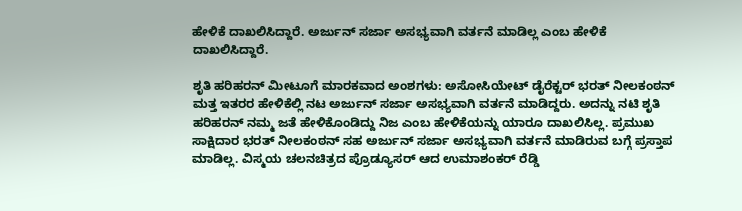ಹೇಳಿಕೆ ದಾಖಲಿಸಿದ್ದಾರೆ. ಅರ್ಜುನ್ ಸರ್ಜಾ ಅಸಭ್ಯವಾಗಿ ವರ್ತನೆ ಮಾಡಿಲ್ಲ ಎಂಬ ಹೇಳಿಕೆ ದಾಖಲಿಸಿದ್ದಾರೆ.

ಶೃತಿ ಹರಿಹರನ್ ಮೀಟೂಗೆ ಮಾರಕವಾದ ಅಂಶಗಳು: ಅಸೋಸಿಯೇಟ್ ಡೈರೆಕ್ಟರ್ ಭರತ್ ನೀಲಕಂಠನ್ ಮತ್ತ ಇತರರ ಹೇಳಿಕೆಲ್ಲಿ ನಟ ಅರ್ಜುನ್ ಸರ್ಜಾ ಅಸಭ್ಯವಾಗಿ ವರ್ತನೆ ಮಾಡಿದ್ದರು. ಅದನ್ನು ನಟಿ ಶೃತಿ ಹರಿಹರನ್ ನಮ್ಮ ಜತೆ ಹೇಳಿಕೊಂಡಿದ್ದು ನಿಜ ಎಂಬ ಹೇಳಿಕೆಯನ್ನು ಯಾರೂ ದಾಖಲಿಸಿಲ್ಲ. ಪ್ರಮುಖ ಸಾಕ್ಷಿದಾರ ಭರತ್ ನೀಲಕಂಠನ್ ಸಹ ಅರ್ಜುನ್ ಸರ್ಜಾ ಅಸಭ್ಯವಾಗಿ ವರ್ತನೆ ಮಾಡಿರುವ ಬಗ್ಗೆ ಪ್ರಸ್ತಾಪ ಮಾಡಿಲ್ಲ. ವಿಸ್ಮಯ ಚಲನಚಿತ್ರದ ಪ್ರೊಡ್ಯೂಸರ್ ಆದ ಉಮಾಶಂಕರ್ ರೆಡ್ಡಿ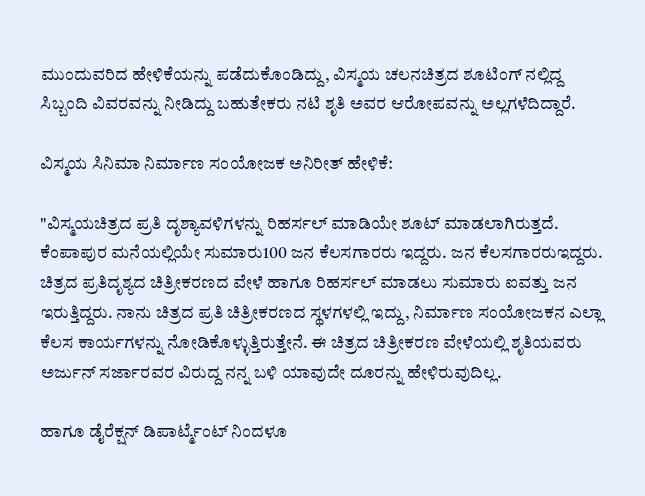ಮುಂದುವರಿದ ಹೇಳಿಕೆಯನ್ನು ಪಡೆದುಕೊಂಡಿದ್ದು, ವಿಸ್ಮಯ ಚಲನಚಿತ್ರದ ಶೂಟಿಂಗ್ ನಲ್ಲಿದ್ದ ಸಿಬ್ಬಂದಿ ವಿವರವನ್ನು ನೀಡಿದ್ದು ಬಹುತೇಕರು ನಟಿ ಶೃತಿ ಅವರ ಆರೋಪವನ್ನು ಅಲ್ಲಗಳೆದಿದ್ದಾರೆ.

ವಿಸ್ಮಯ ಸಿನಿಮಾ ನಿರ್ಮಾಣ ಸಂಯೋಜಕ ಅನಿರೀತ್ ಹೇಳಿಕೆ:

"ವಿಸ್ಮಯಚಿತ್ರದ ಪ್ರತಿ ದೃಶ್ಯಾವಳಿಗಳನ್ನು ರಿಹರ್ಸಲ್ ಮಾಡಿಯೇ ಶೂಟ್ ಮಾಡಲಾಗಿರುತ್ತದೆ. ಕೆಂಪಾಪುರ ಮನೆಯಲ್ಲಿಯೇ ಸುಮಾರು100 ಜನ ಕೆಲಸಗಾರರು ಇದ್ದರು. ಜನ ಕೆಲಸಗಾರರುಇದ್ದರು. ಚಿತ್ರದ ಪ್ರತಿದೃಶ್ಯದ ಚಿತ್ರೀಕರಣದ ವೇಳೆ ಹಾಗೂ ರಿಹರ್ಸಲ್ ಮಾಡಲು ಸುಮಾರು ಐವತ್ತು ಜನ ಇರುತ್ತಿದ್ದರು. ನಾನು ಚಿತ್ರದ ಪ್ರತಿ ಚಿತ್ರೀಕರಣದ ಸ್ಥಳಗಳಲ್ಲಿ ಇದ್ದು, ನಿರ್ಮಾಣ ಸಂಯೋಜಕನ ಎಲ್ಲಾ ಕೆಲಸ ಕಾರ್ಯಗಳನ್ನು ನೋಡಿಕೊಳ್ಳುತ್ತಿರುತ್ತೇನೆ. ಈ ಚಿತ್ರದ ಚಿತ್ರೀಕರಣ ವೇಳೆಯಲ್ಲಿ ಶೃತಿಯವರು ಅರ್ಜುನ್ ಸರ್ಜಾರವರ ವಿರುದ್ದ ನನ್ನ ಬಳಿ ಯಾವುದೇ ದೂರನ್ನು ಹೇಳಿರುವುದಿಲ್ಲ.

ಹಾಗೂ ಡೈರೆಕ್ಷನ್ ಡಿಪಾರ್ಟ್ಮೆಂಟ್ ನಿಂದಳೂ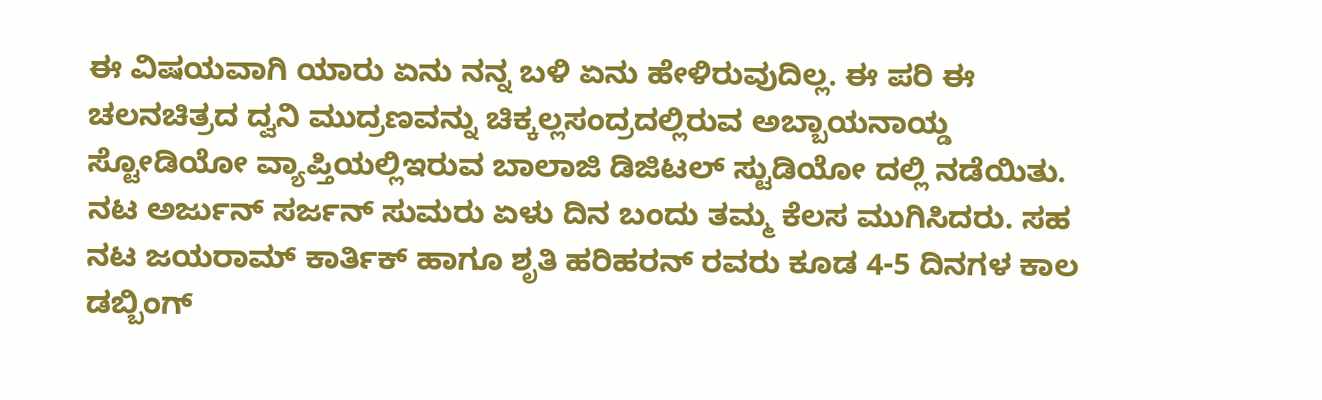ಈ ವಿಷಯವಾಗಿ ಯಾರು ಏನು ನನ್ನ ಬಳಿ ಏನು ಹೇಳಿರುವುದಿಲ್ಲ. ಈ ಪರಿ ಈ ಚಲನಚಿತ್ರದ ದ್ವನಿ ಮುದ್ರಣವನ್ನು ಚಿಕ್ಕಲ್ಲಸಂದ್ರದಲ್ಲಿರುವ ಅಬ್ಬಾಯನಾಯ್ಡ ಸ್ಟೋಡಿಯೋ ವ್ಯಾಪ್ತಿಯಲ್ಲಿಇರುವ ಬಾಲಾಜಿ ಡಿಜಿಟಲ್ ಸ್ಟುಡಿಯೋ ದಲ್ಲಿ ನಡೆಯಿತು. ನಟ ಅರ್ಜುನ್ ಸರ್ಜನ್ ಸುಮರು ಏಳು ದಿನ ಬಂದು ತಮ್ಮ ಕೆಲಸ ಮುಗಿಸಿದರು. ಸಹ ನಟ ಜಯರಾಮ್‌ ಕಾರ್ತಿಕ್ ಹಾಗೂ ಶೃತಿ ಹರಿಹರನ್ ರವರು ಕೂಡ 4-5 ದಿನಗಳ ಕಾಲ ಡಬ್ಬಿಂಗ್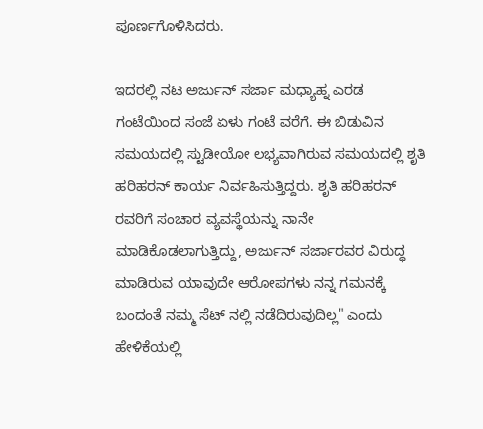ಪೂರ್ಣಗೊಳಿಸಿದರು.

ಇದರಲ್ಲಿ ನಟ ಅರ್ಜುನ್ ಸರ್ಜಾ ಮಧ್ಯಾಹ್ನ ಎರಡ ಗಂಟೆಯಿಂದ ಸಂಜೆ ಏಳು ಗಂಟೆ ವರೆಗೆ. ಈ ಬಿಡುವಿನ ಸಮಯದಲ್ಲಿ ಸ್ಟುಡೀಯೋ ಲಭ್ಯವಾಗಿರುವ ಸಮಯದಲ್ಲಿ ಶೃತಿ ಹರಿಹರನ್ ಕಾರ್ಯ ನಿರ್ವಹಿಸುತ್ತಿದ್ದರು. ಶೃತಿ ಹರಿಹರನ್ ರವರಿಗೆ ಸಂಚಾರ ವ್ಯವಸ್ಥೆಯನ್ನು ನಾನೇ ಮಾಡಿಕೊಡಲಾಗುತ್ತಿದ್ದು, ಅರ್ಜುನ್ ಸರ್ಜಾರವರ ವಿರುದ್ಧ ಮಾಡಿರುವ ಯಾವುದೇ ಆರೋಪಗಳು ನನ್ನ ಗಮನಕ್ಕೆ ಬಂದಂತೆ ನಮ್ಮ ಸೆಟ್ ನಲ್ಲಿ ನಡೆದಿರುವುದಿಲ್ಲ" ಎಂದು ಹೇಳಿಕೆಯಲ್ಲಿ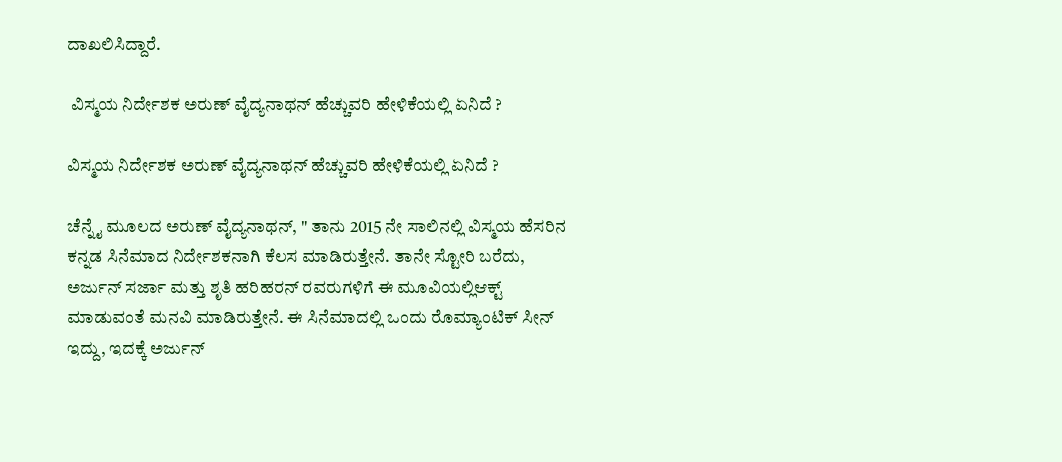ದಾಖಲಿಸಿದ್ದಾರೆ.

 ವಿಸ್ಮಯ ನಿರ್ದೇಶಕ ಅರುಣ್ ವೈದ್ಯನಾಥನ್ ಹೆಚ್ಚುವರಿ ಹೇಳಿಕೆಯಲ್ಲಿ ಏನಿದೆ ?

ವಿಸ್ಮಯ ನಿರ್ದೇಶಕ ಅರುಣ್ ವೈದ್ಯನಾಥನ್ ಹೆಚ್ಚುವರಿ ಹೇಳಿಕೆಯಲ್ಲಿ ಏನಿದೆ ?

ಚೆನ್ನೈ ಮೂಲದ ಅರುಣ್ ವೈದ್ಯನಾಥನ್, " ತಾನು 2015 ನೇ ಸಾಲಿನಲ್ಲಿ ವಿಸ್ಮಯ ಹೆಸರಿನ ಕನ್ನಡ ಸಿನೆಮಾದ ನಿರ್ದೇಶಕನಾಗಿ ಕೆಲಸ ಮಾಡಿರುತ್ತೇನೆ. ತಾನೇ ಸ್ಟೋರಿ ಬರೆದು, ಅರ್ಜುನ್ ಸರ್ಜಾ ಮತ್ತು ಶೃತಿ ಹರಿಹರನ್ ರವರುಗಳಿಗೆ ಈ ಮೂವಿಯಲ್ಲಿಆಕ್ಟ್ ಮಾಡುವಂತೆ ಮನವಿ ಮಾಡಿರುತ್ತೇನೆ. ಈ ಸಿನೆಮಾದಲ್ಲಿ ಒಂದು ರೊಮ್ಯಾಂಟಿಕ್ ಸೀನ್ ಇದ್ದು, ಇದಕ್ಕೆ ಅರ್ಜುನ್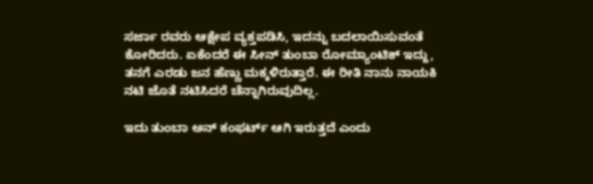ಸರ್ಜಾ ರವರು ಆಕ್ಷೇಪ ವ್ಯಕ್ತಪಡಿಸಿ, ಇದನ್ನು ಬದಲಾಯಿಸುವಂತೆ ಕೋರಿದರು. ಏಕೆಂದರೆ ಈ ಸೀನ್ ತುಂಬಾ ರೋಮ್ಯಾಂಟಿಕ್ ಇದ್ದು, ತನಗೆ ಎರಡು ಜನ ಹೆಣ್ಣು ಮಕ್ಕಳಿರುತ್ತಾರೆ. ಈ ರೀತಿ ನಾನು ನಾಯಕಿ ನಟಿ ಜೊತೆ ನಟಿಸಿದರೆ ಚೆನ್ನಾಗಿರುವುದಿಲ್ಲ.

ಇದು ತುಂಬಾ ಅನ್ ಕಂಫರ್ಟ್ ಆಗಿ ಇರುತ್ತದೆ ಎಂದು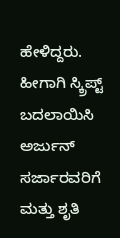ಹೇಳಿದ್ದರು. ಹೀಗಾಗಿ ಸ್ಕ್ರಿಪ್ಟ್‌ ಬದಲಾಯಿಸಿ ಅರ್ಜುನ್ ಸರ್ಜಾರವರಿಗೆ ಮತ್ತು ಶೃತಿ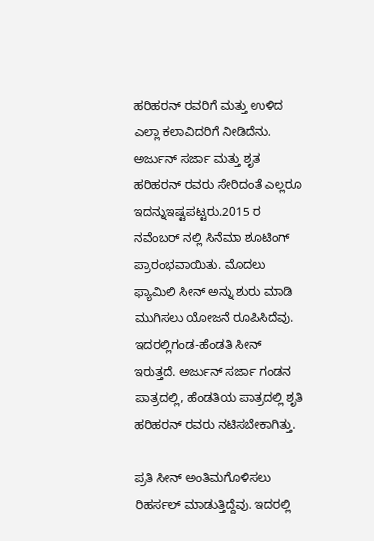ಹರಿಹರನ್ ರವರಿಗೆ ಮತ್ತು ಉಳಿದ ಎಲ್ಲಾ ಕಲಾವಿದರಿಗೆ ನೀಡಿದೆನು. ಅರ್ಜುನ್ ಸರ್ಜಾ ಮತ್ತು ಶೃತ ಹರಿಹರನ್ ರವರು ಸೇರಿದಂತೆ ಎಲ್ಲರೂ ಇದನ್ನುಇಷ್ಟಪಟ್ಟರು.2015 ರ ನವೆಂಬರ್ ನಲ್ಲಿ ಸಿನೆಮಾ ಶೂಟಿಂಗ್ ಪ್ರಾರಂಭವಾಯಿತು. ಮೊದಲು ಫ್ಯಾಮಿಲಿ ಸೀನ್ ಅನ್ನು ಶುರು ಮಾಡಿ ಮುಗಿಸಲು ಯೋಜನೆ ರೂಪಿಸಿದೆವು. ಇದರಲ್ಲಿಗಂಡ-ಹೆಂಡತಿ ಸೀನ್ ಇರುತ್ತದೆ. ಅರ್ಜುನ್ ಸರ್ಜಾ ಗಂಡನ ಪಾತ್ರದಲ್ಲಿ, ಹೆಂಡತಿಯ ಪಾತ್ರದಲ್ಲಿ ಶೃತಿ ಹರಿಹರನ್ ರವರು ನಟಿಸಬೇಕಾಗಿತ್ತು.

ಪ್ರತಿ ಸೀನ್ ಅಂತಿಮಗೊಳಿಸಲು ರಿಹರ್ಸಲ್ ಮಾಡುತ್ತಿದ್ದೆವು. ಇದರಲ್ಲಿ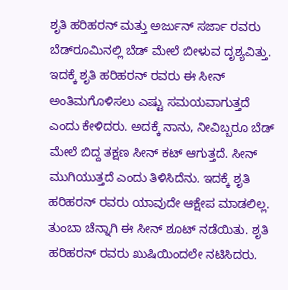ಶೃತಿ ಹರಿಹರನ್ ಮತ್ತು ಅರ್ಜುನ್ ಸರ್ಜಾ ರವರು ಬೆಡ್‌ರೂಮಿನಲ್ಲಿ ಬೆಡ್ ಮೇಲೆ ಬೀಳುವ ದೃಶ್ಯವಿತ್ತು. ಇದಕ್ಕೆ ಶೃತಿ ಹರಿಹರನ್ ರವರು ಈ ಸೀನ್ ಅಂತಿಮಗೊಳಿಸಲು ಎಷ್ಟು ಸಮಯವಾಗುತ್ತದೆ ಎಂದು ಕೇಳಿದರು. ಅದಕ್ಕೆ ನಾನು, ನೀವಿಬ್ಬರೂ ಬೆಡ್ ಮೇಲೆ ಬಿದ್ದ ತಕ್ಷಣ ಸೀನ್ ಕಟ್‌ ಆಗುತ್ತದೆ. ಸೀನ್ ಮುಗಿಯುತ್ತದೆ ಎಂದು ತಿಳಿಸಿದೆನು. ಇದಕ್ಕೆ ಶೃತಿ ಹರಿಹರನ್ ರವರು ಯಾವುದೇ ಆಕ್ಷೇಪ ಮಾಡಲಿಲ್ಲ. ತುಂಬಾ ಚೆನ್ನಾಗಿ ಈ ಸೀನ್ ಶೂಟ್ ನಡೆಯಿತು. ಶೃತಿ ಹರಿಹರನ್ ರವರು ಖುಷಿಯಿಂದಲೇ ನಟಿಸಿದರು.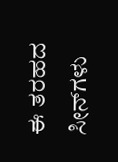ಈ ತರಹದ ಸೀನ್‌ಗಳು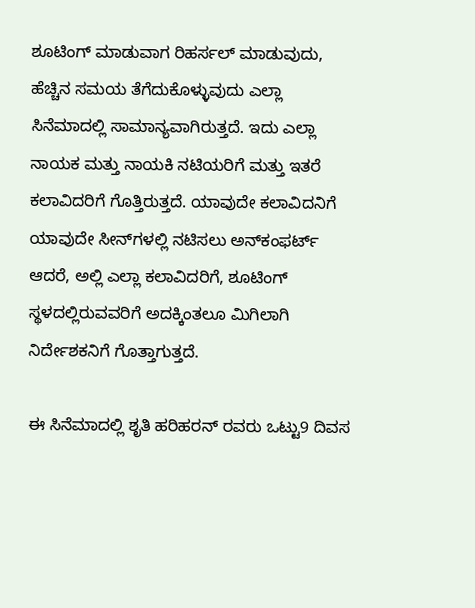ಶೂಟಿಂಗ್ ಮಾಡುವಾಗ ರಿಹರ್ಸಲ್ ಮಾಡುವುದು, ಹೆಚ್ಚಿನ ಸಮಯ ತೆಗೆದುಕೊಳ್ಳುವುದು ಎಲ್ಲಾ ಸಿನೆಮಾದಲ್ಲಿ ಸಾಮಾನ್ಯವಾಗಿರುತ್ತದೆ. ಇದು ಎಲ್ಲಾ ನಾಯಕ ಮತ್ತು ನಾಯಕಿ ನಟಿಯರಿಗೆ ಮತ್ತು ಇತರೆ ಕಲಾವಿದರಿಗೆ ಗೊತ್ತಿರುತ್ತದೆ. ಯಾವುದೇ ಕಲಾವಿದನಿಗೆ ಯಾವುದೇ ಸೀನ್‌ಗಳಲ್ಲಿ ನಟಿಸಲು ಅನ್‌ಕಂಫರ್ಟ್ ಆದರೆ, ಅಲ್ಲಿ ಎಲ್ಲಾ ಕಲಾವಿದರಿಗೆ, ಶೂಟಿಂಗ್ ಸ್ಥಳದಲ್ಲಿರುವವರಿಗೆ ಅದಕ್ಕಿಂತಲೂ ಮಿಗಿಲಾಗಿ ನಿರ್ದೇಶಕನಿಗೆ ಗೊತ್ತಾಗುತ್ತದೆ.

ಈ ಸಿನೆಮಾದಲ್ಲಿ ಶೃತಿ ಹರಿಹರನ್ ರವರು ಒಟ್ಟು9 ದಿವಸ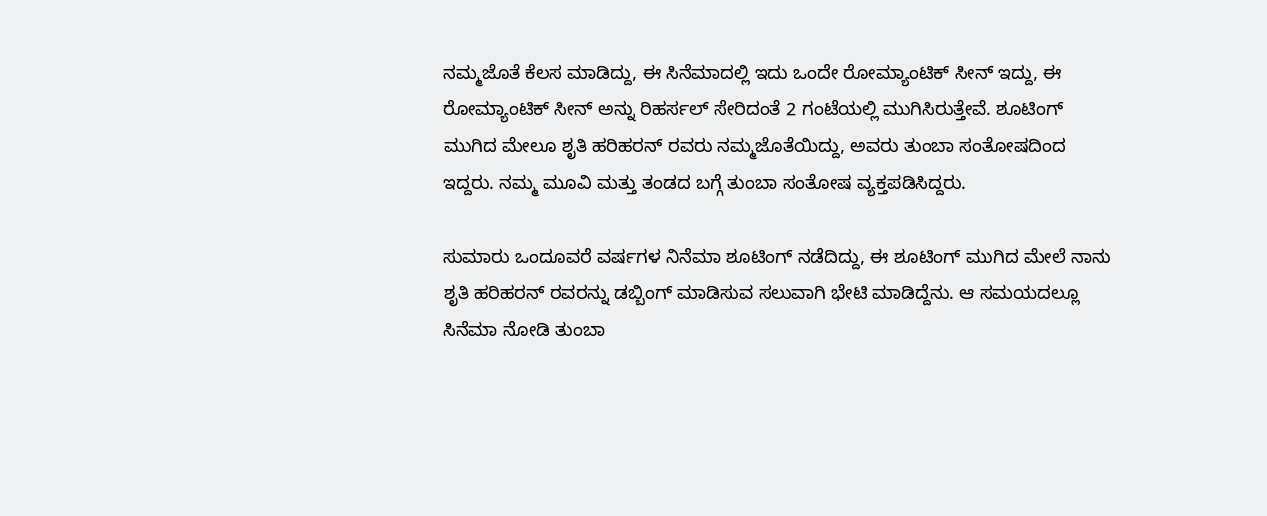ನಮ್ಮಜೊತೆ ಕೆಲಸ ಮಾಡಿದ್ದು, ಈ ಸಿನೆಮಾದಲ್ಲಿ ಇದು ಒಂದೇ ರೋಮ್ಯಾಂಟಿಕ್ ಸೀನ್ ಇದ್ದು, ಈ ರೋಮ್ಯಾಂಟಿಕ್ ಸೀನ್ ಅನ್ನು ರಿಹರ್ಸಲ್ ಸೇರಿದಂತೆ 2 ಗಂಟೆಯಲ್ಲಿ ಮುಗಿಸಿರುತ್ತೇವೆ. ಶೂಟಿಂಗ್ ಮುಗಿದ ಮೇಲೂ ಶೃತಿ ಹರಿಹರನ್ ರವರು ನಮ್ಮಜೊತೆಯಿದ್ದು, ಅವರು ತುಂಬಾ ಸಂತೋಷದಿಂದ ಇದ್ದರು. ನಮ್ಮ ಮೂವಿ ಮತ್ತು ತಂಡದ ಬಗ್ಗೆ ತುಂಬಾ ಸಂತೋಷ ವ್ಯಕ್ತಪಡಿಸಿದ್ದರು.

ಸುಮಾರು ಒಂದೂವರೆ ವರ್ಷಗಳ ನಿನೆಮಾ ಶೂಟಿಂಗ್ ನಡೆದಿದ್ದು, ಈ ಶೂಟಿಂಗ್ ಮುಗಿದ ಮೇಲೆ ನಾನು ಶೃತಿ ಹರಿಹರನ್ ರವರನ್ನು ಡಬ್ಬಿಂಗ್ ಮಾಡಿಸುವ ಸಲುವಾಗಿ ಭೇಟಿ ಮಾಡಿದ್ದೆನು. ಆ ಸಮಯದಲ್ಲೂ ಸಿನೆಮಾ ನೋಡಿ ತುಂಬಾ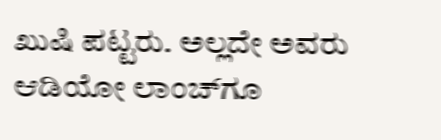ಖುಷಿ ಪಟ್ಟರು. ಅಲ್ಲದೇ ಅವರು ಆಡಿಯೋ ಲಾಂಚ್‌ಗೂ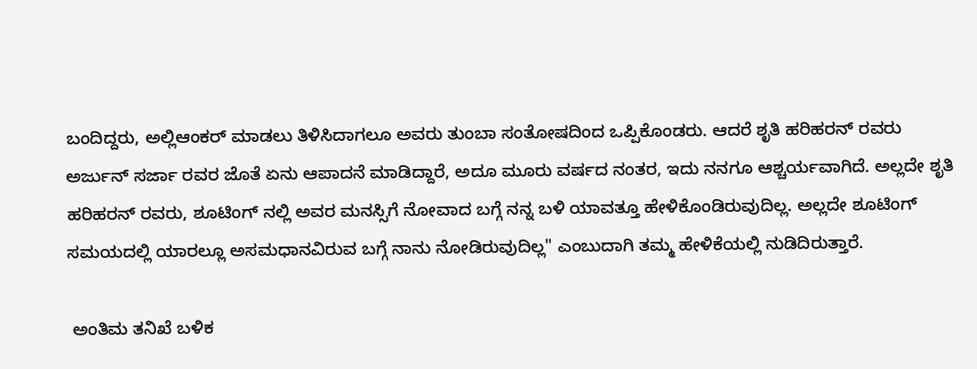ಬಂದಿದ್ದರು, ಅಲ್ಲಿಆಂಕರ್ ಮಾಡಲು ತಿಳಿಸಿದಾಗಲೂ ಅವರು ತುಂಬಾ ಸಂತೋಷದಿಂದ ಒಪ್ಪಿಕೊಂಡರು. ಆದರೆ ಶೃತಿ ಹರಿಹರನ್ ರವರು ಅರ್ಜುನ್ ಸರ್ಜಾ ರವರ ಜೊತೆ ಏನು ಆಪಾದನೆ ಮಾಡಿದ್ದಾರೆ, ಅದೂ ಮೂರು ವರ್ಷದ ನಂತರ, ಇದು ನನಗೂ ಆಶ್ಚರ್ಯವಾಗಿದೆ. ಅಲ್ಲದೇ ಶೃತಿ ಹರಿಹರನ್ ರವರು, ಶೂಟಿಂಗ್ ನಲ್ಲಿ ಅವರ ಮನಸ್ಸಿಗೆ ನೋವಾದ ಬಗ್ಗೆ ನನ್ನ ಬಳಿ ಯಾವತ್ತೂ ಹೇಳಿಕೊಂಡಿರುವುದಿಲ್ಲ. ಅಲ್ಲದೇ ಶೂಟಿಂಗ್ ಸಮಯದಲ್ಲಿ ಯಾರಲ್ಲೂ ಅಸಮಧಾನವಿರುವ ಬಗ್ಗೆ ನಾನು ನೋಡಿರುವುದಿಲ್ಲ" ಎಂಬುದಾಗಿ ತಮ್ಮ ಹೇಳಿಕೆಯಲ್ಲಿ ನುಡಿದಿರುತ್ತಾರೆ.

 ಅಂತಿಮ ತನಿಖೆ ಬಳಿಕ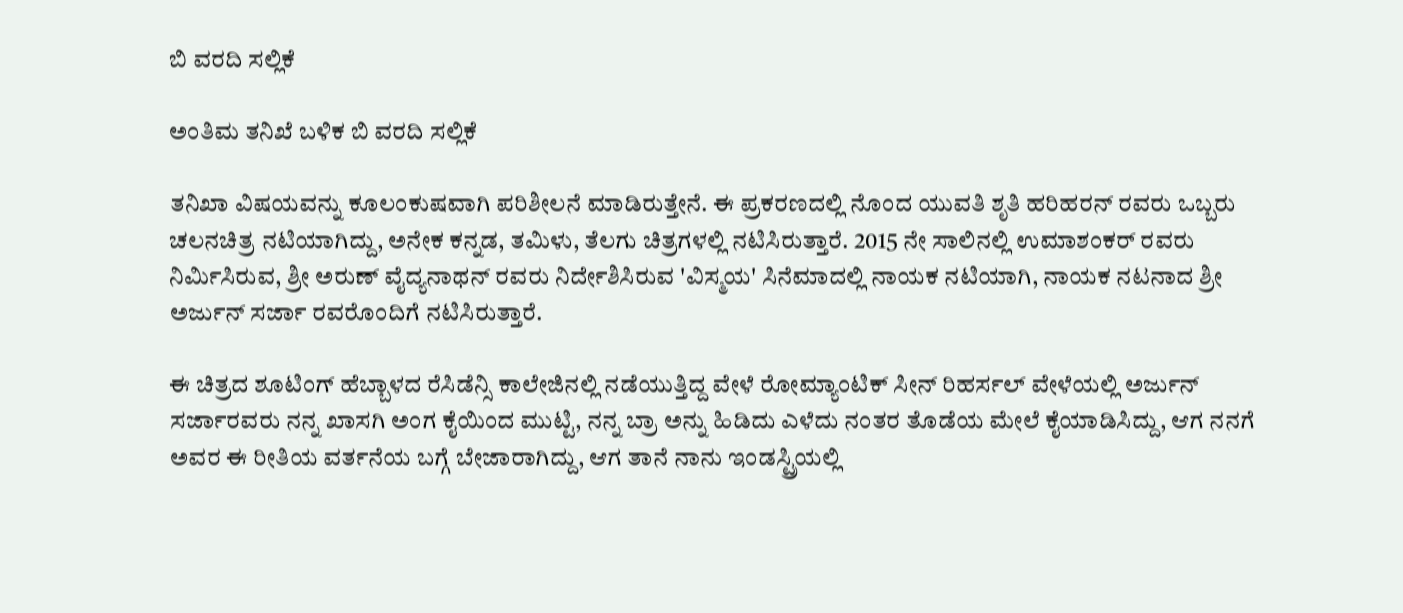ಬಿ ವರದಿ ಸಲ್ಲಿಕೆ

ಅಂತಿಮ ತನಿಖೆ ಬಳಿಕ ಬಿ ವರದಿ ಸಲ್ಲಿಕೆ

ತನಿಖಾ ವಿಷಯವನ್ನು ಕೂಲಂಕುಷವಾಗಿ ಪರಿಶೀಲನೆ ಮಾಡಿರುತ್ತೇನೆ. ಈ ಪ್ರಕರಣದಲ್ಲಿ ನೊಂದ ಯುವತಿ ಶೃತಿ ಹರಿಹರನ್ ರವರು ಒಬ್ಬರು ಚಲನಚಿತ್ರ ನಟಿಯಾಗಿದ್ದು, ಅನೇಕ ಕನ್ನಡ, ತಮಿಳು, ತೆಲಗು ಚಿತ್ರಗಳಲ್ಲಿ ನಟಿಸಿರುತ್ತಾರೆ. 2015 ನೇ ಸಾಲಿನಲ್ಲಿ ಉಮಾಶಂಕರ್ ರವರು ನಿರ್ಮಿಸಿರುವ, ಶ್ರೀ ಅರುಣ್ ವೈದ್ಯನಾಥನ್ ರವರು ನಿರ್ದೇಶಿಸಿರುವ 'ವಿಸ್ಮಯ' ಸಿನೆಮಾದಲ್ಲಿ ನಾಯಕ ನಟಿಯಾಗಿ, ನಾಯಕ ನಟನಾದ ಶ್ರೀ ಅರ್ಜುನ್ ಸರ್ಜಾ ರವರೊಂದಿಗೆ ನಟಿಸಿರುತ್ತಾರೆ.

ಈ ಚಿತ್ರದ ಶೂಟಿಂಗ್ ಹೆಬ್ಬಾಳದ ರೆಸಿಡೆನ್ಸಿ ಕಾಲೇಜಿನಲ್ಲಿ ನಡೆಯುತ್ತಿದ್ದ ವೇಳೆ ರೋಮ್ಯಾಂಟಿಕ್ ಸೀನ್ ರಿಹರ್ಸಲ್ ವೇಳೆಯಲ್ಲಿ ಅರ್ಜುನ್ ಸರ್ಜಾರವರು ನನ್ನ ಖಾಸಗಿ ಅಂಗ ಕೈಯಿಂದ ಮುಟ್ಟಿ, ನನ್ನ ಬ್ರಾ ಅನ್ನು ಹಿಡಿದು ಎಳೆದು ನಂತರ ತೊಡೆಯ ಮೇಲೆ ಕೈಯಾಡಿಸಿದ್ದು, ಆಗ ನನಗೆ ಅವರ ಈ ರೀತಿಯ ವರ್ತನೆಯ ಬಗ್ಗೆ ಬೇಜಾರಾಗಿದ್ದು, ಆಗ ತಾನೆ ನಾನು ಇಂಡಸ್ಟ್ರಿಯಲ್ಲಿ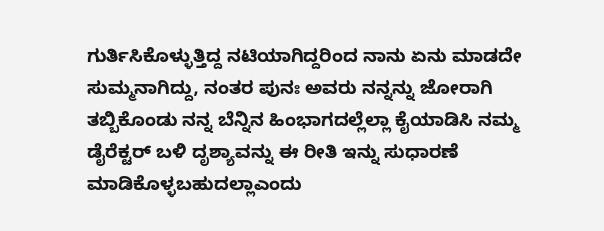ಗುರ್ತಿಸಿಕೊಳ್ಳುತ್ತಿದ್ದ ನಟಿಯಾಗಿದ್ದರಿಂದ ನಾನು ಏನು ಮಾಡದೇ ಸುಮ್ಮನಾಗಿದ್ದು, ನಂತರ ಪುನಃ ಅವರು ನನ್ನನ್ನು ಜೋರಾಗಿ ತಬ್ಬಿಕೊಂಡು ನನ್ನ ಬೆನ್ನಿನ ಹಿಂಭಾಗದಲ್ಲೆಲ್ಲಾ ಕೈಯಾಡಿಸಿ ನಮ್ಮ ಡೈರೆಕ್ಟರ್ ಬಳಿ ದೃಶ್ಯಾವನ್ನು ಈ ರೀತಿ ಇನ್ನು ಸುಧಾರಣೆ ಮಾಡಿಕೊಳ್ಳಬಹುದಲ್ಲಾಎಂದು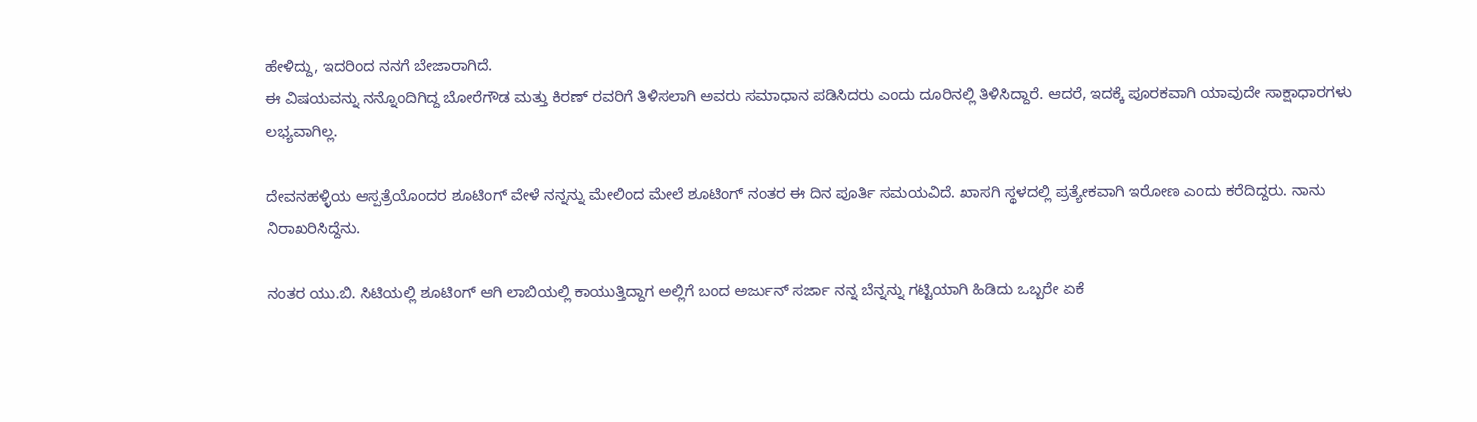ಹೇಳಿದ್ದು, ಇದರಿಂದ ನನಗೆ ಬೇಜಾರಾಗಿದೆ.
ಈ ವಿಷಯವನ್ನು ನನ್ನೊಂದಿಗಿದ್ದ ಬೋರೆಗೌಡ ಮತ್ತು ಕಿರಣ್ ರವರಿಗೆ ತಿಳಿಸಲಾಗಿ ಅವರು ಸಮಾಧಾನ ಪಡಿಸಿದರು ಎಂದು ದೂರಿನಲ್ಲಿ ತಿಳಿಸಿದ್ದಾರೆ. ಆದರೆ, ಇದಕ್ಕೆ ಪೂರಕವಾಗಿ ಯಾವುದೇ ಸಾಕ್ಷಾಧಾರಗಳು ಲಭ್ಯವಾಗಿಲ್ಲ.

ದೇವನಹಳ್ಳಿಯ ಆಸ್ಪತ್ರೆಯೊಂದರ ಶೂಟಿಂಗ್ ವೇಳೆ ನನ್ನನ್ನು ಮೇಲಿಂದ ಮೇಲೆ ಶೂಟಿಂಗ್ ನಂತರ ಈ ದಿನ ಪೂರ್ತಿ ಸಮಯವಿದೆ. ಖಾಸಗಿ ಸ್ಥಳದಲ್ಲಿ ಪ್ರತ್ಯೇಕವಾಗಿ ಇರೋಣ ಎಂದು ಕರೆದಿದ್ದರು. ನಾನು ನಿರಾಖರಿಸಿದ್ದೆನು.

ನಂತರ ಯು.ಬಿ. ಸಿಟಿಯಲ್ಲಿ ಶೂಟಿಂಗ್ ಆಗಿ ಲಾಬಿಯಲ್ಲಿ ಕಾಯುತ್ತಿದ್ದಾಗ ಅಲ್ಲಿಗೆ ಬಂದ ಅರ್ಜುನ್ ಸರ್ಜಾ ನನ್ನ ಬೆನ್ನನ್ನು ಗಟ್ಟಿಯಾಗಿ ಹಿಡಿದು ಒಬ್ಬರೇ ಏಕೆ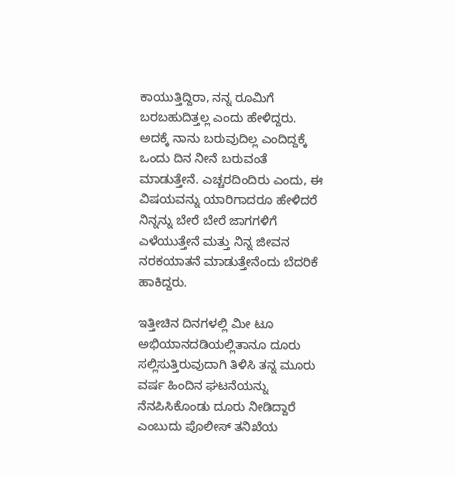ಕಾಯುತ್ತಿದ್ದಿರಾ, ನನ್ನ ರೂಮಿಗೆ ಬರಬಹುದಿತ್ತಲ್ಲ ಎಂದು ಹೇಳಿದ್ದರು. ಅದಕ್ಕೆ ನಾನು ಬರುವುದಿಲ್ಲ ಎಂದಿದ್ದಕ್ಕೆ ಒಂದು ದಿನ ನೀನೆ ಬರುವಂತೆ ಮಾಡುತ್ತೇನೆ. ಎಚ್ಚರದಿಂದಿರು ಎಂದು, ಈ ವಿಷಯವನ್ನು ಯಾರಿಗಾದರೂ ಹೇಳಿದರೆ ನಿನ್ನನ್ನು ಬೇರೆ ಬೇರೆ ಜಾಗಗಳಿಗೆ ಎಳೆಯುತ್ತೇನೆ ಮತ್ತು ನಿನ್ನ ಜೀವನ ನರಕಯಾತನೆ ಮಾಡುತ್ತೇನೆಂದು ಬೆದರಿಕೆ ಹಾಕಿದ್ದರು.

ಇತ್ತೀಚಿನ ದಿನಗಳಲ್ಲಿ ಮೀ ಟೂ ಅಭಿಯಾನದಡಿಯಲ್ಲಿತಾನೂ ದೂರು ಸಲ್ಲಿಸುತ್ತಿರುವುದಾಗಿ ತಿಳಿಸಿ ತನ್ನ ಮೂರು ವರ್ಷ ಹಿಂದಿನ ಘಟನೆಯನ್ನು ನೆನಪಿಸಿಕೊಂಡು ದೂರು ನೀಡಿದ್ದಾರೆ ಎಂಬುದು ಪೊಲೀಸ್ ತನಿಖೆಯ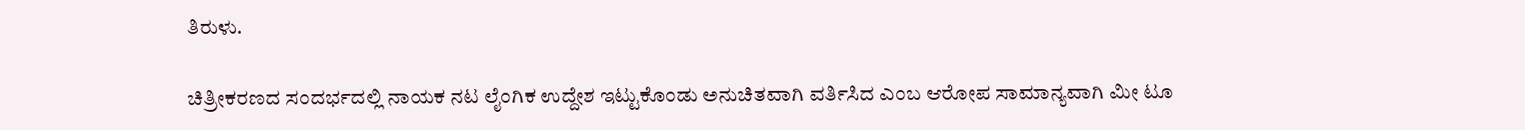ತಿರುಳು.

ಚಿತ್ರೀಕರಣದ ಸಂದರ್ಭದಲ್ಲಿ ನಾಯಕ ನಟ ಲೈಂಗಿಕ ಉದ್ದೇಶ ಇಟ್ಟುಕೊಂಡು ಅನುಚಿತವಾಗಿ ವರ್ತಿಸಿದ ಎಂಬ ಆರೋಪ ಸಾಮಾನ್ಯವಾಗಿ ಮೀ ಟೂ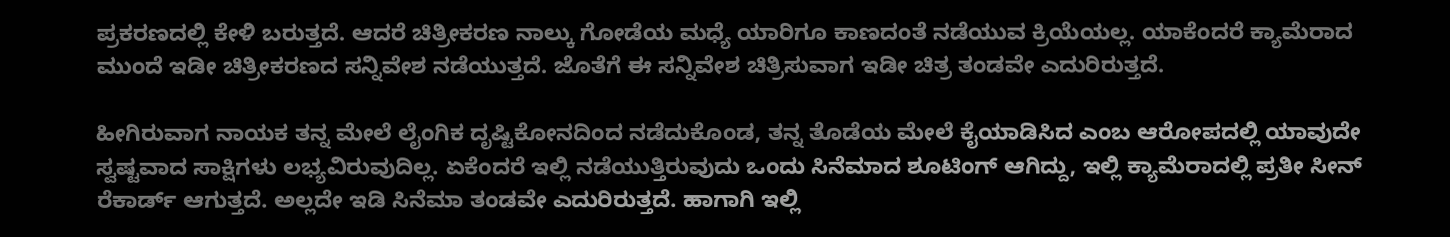ಪ್ರಕರಣದಲ್ಲಿ ಕೇಳಿ ಬರುತ್ತದೆ. ಆದರೆ ಚಿತ್ರೀಕರಣ ನಾಲ್ಕು ಗೋಡೆಯ ಮಧ್ಯೆ ಯಾರಿಗೂ ಕಾಣದಂತೆ ನಡೆಯುವ ಕ್ರಿಯೆಯಲ್ಲ. ಯಾಕೆಂದರೆ ಕ್ಯಾಮೆರಾದ ಮುಂದೆ ಇಡೀ ಚಿತ್ರೀಕರಣದ ಸನ್ನಿವೇಶ ನಡೆಯುತ್ತದೆ. ಜೊತೆಗೆ ಈ ಸನ್ನಿವೇಶ ಚಿತ್ರಿಸುವಾಗ ಇಡೀ ಚಿತ್ರ ತಂಡವೇ ಎದುರಿರುತ್ತದೆ.

ಹೀಗಿರುವಾಗ ನಾಯಕ ತನ್ನ ಮೇಲೆ ಲೈಂಗಿಕ ದೃಷ್ಟಿಕೋನದಿಂದ ನಡೆದುಕೊಂಡ, ತನ್ನ ತೊಡೆಯ ಮೇಲೆ ಕೈಯಾಡಿಸಿದ ಎಂಬ ಆರೋಪದಲ್ಲಿ ಯಾವುದೇ ಸ್ವಷ್ಟವಾದ ಸಾಕ್ಷಿಗಳು ಲಭ್ಯವಿರುವುದಿಲ್ಲ. ಏಕೆಂದರೆ ಇಲ್ಲಿ ನಡೆಯುತ್ತಿರುವುದು ಒಂದು ಸಿನೆಮಾದ ಶೂಟಿಂಗ್ ಆಗಿದ್ದು, ಇಲ್ಲಿ ಕ್ಯಾಮೆರಾದಲ್ಲಿ ಪ್ರತೀ ಸೀನ್ ರೆಕಾರ್ಡ್ ಆಗುತ್ತದೆ. ಅಲ್ಲದೇ ಇಡಿ ಸಿನೆಮಾ ತಂಡವೇ ಎದುರಿರುತ್ತದೆ. ಹಾಗಾಗಿ ಇಲ್ಲಿ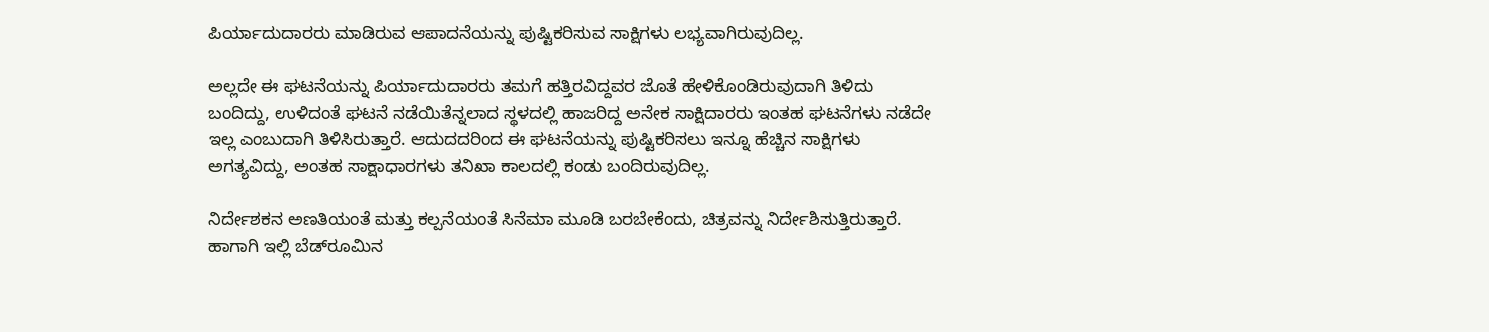ಪಿರ್ಯಾದುದಾರರು ಮಾಡಿರುವ ಆಪಾದನೆಯನ್ನು ಪುಷ್ಟಿಕರಿಸುವ ಸಾಕ್ಷಿಗಳು ಲಭ್ಯವಾಗಿರುವುದಿಲ್ಲ.

ಅಲ್ಲದೇ ಈ ಘಟನೆಯನ್ನು ಪಿರ್ಯಾದುದಾರರು ತಮಗೆ ಹತ್ತಿರವಿದ್ದವರ ಜೊತೆ ಹೇಳಿಕೊಂಡಿರುವುದಾಗಿ ತಿಳಿದು ಬಂದಿದ್ದು, ಉಳಿದಂತೆ ಘಟನೆ ನಡೆಯಿತೆನ್ನಲಾದ ಸ್ಥಳದಲ್ಲಿ ಹಾಜರಿದ್ದ ಅನೇಕ ಸಾಕ್ಷಿದಾರರು ಇಂತಹ ಘಟನೆಗಳು ನಡೆದೇ ಇಲ್ಲ ಎಂಬುದಾಗಿ ತಿಳಿಸಿರುತ್ತಾರೆ. ಆದುದದರಿಂದ ಈ ಘಟನೆಯನ್ನು ಪುಷ್ಟಿಕರಿಸಲು ಇನ್ನೂ ಹೆಚ್ಚಿನ ಸಾಕ್ಷಿಗಳು ಅಗತ್ಯವಿದ್ದು, ಅಂತಹ ಸಾಕ್ಷಾಧಾರಗಳು ತನಿಖಾ ಕಾಲದಲ್ಲಿ ಕಂಡು ಬಂದಿರುವುದಿಲ್ಲ.

ನಿರ್ದೇಶಕನ ಅಣತಿಯಂತೆ ಮತ್ತು ಕಲ್ಪನೆಯಂತೆ ಸಿನೆಮಾ ಮೂಡಿ ಬರಬೇಕೆಂದು, ಚಿತ್ರವನ್ನು ನಿರ್ದೇಶಿಸುತ್ತಿರುತ್ತಾರೆ. ಹಾಗಾಗಿ ಇಲ್ಲಿ ಬೆಡ್‌ರೂಮಿನ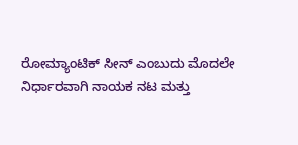ರೋಮ್ಯಾಂಟಿಕ್ ಸೀನ್ ಎಂಬುದು ಮೊದಲೇ ನಿರ್ಧಾರವಾಗಿ ನಾಯಕ ನಟ ಮತ್ತು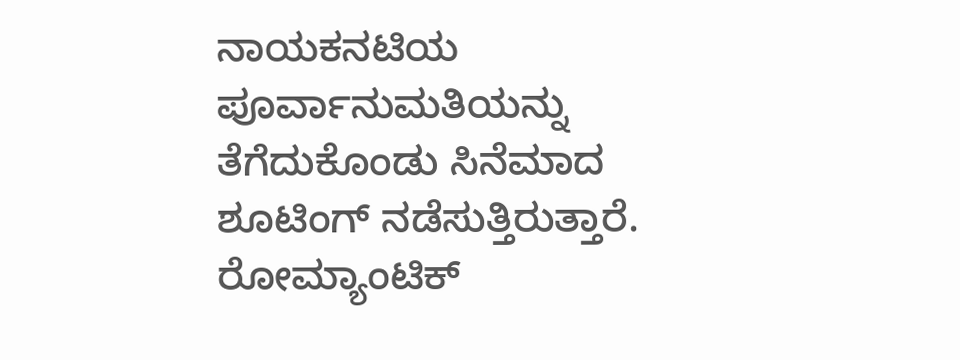ನಾಯಕನಟಿಯ ಪೂರ್ವಾನುಮತಿಯನ್ನು ತೆಗೆದುಕೊಂಡು ಸಿನೆಮಾದ ಶೂಟಿಂಗ್ ನಡೆಸುತ್ತಿರುತ್ತಾರೆ. ರೋಮ್ಯಾಂಟಿಕ್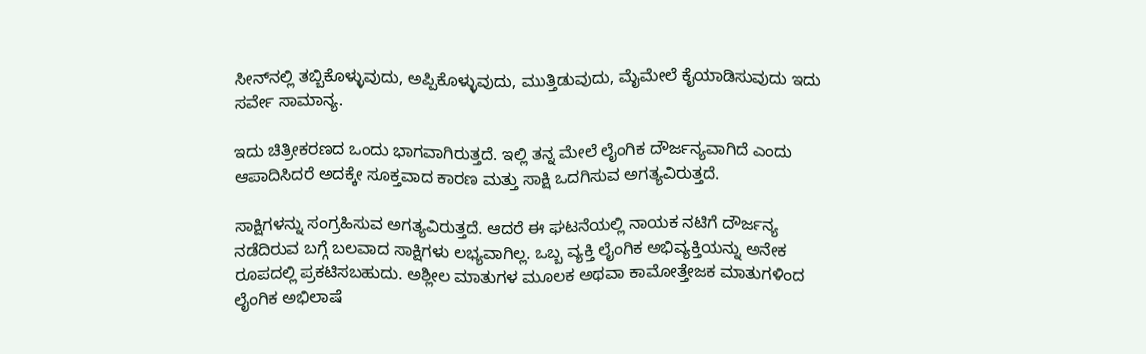ಸೀನ್‌ನಲ್ಲಿ ತಬ್ಬಿಕೊಳ್ಳುವುದು, ಅಪ್ಪಿಕೊಳ್ಳುವುದು, ಮುತ್ತಿಡುವುದು, ಮೈಮೇಲೆ ಕೈಯಾಡಿಸುವುದು ಇದು ಸರ್ವೇ ಸಾಮಾನ್ಯ.

ಇದು ಚಿತ್ರೀಕರಣದ ಒಂದು ಭಾಗವಾಗಿರುತ್ತದೆ. ಇಲ್ಲಿ ತನ್ನ ಮೇಲೆ ಲೈಂಗಿಕ ದೌರ್ಜನ್ಯವಾಗಿದೆ ಎಂದು ಆಪಾದಿಸಿದರೆ ಅದಕ್ಕೇ ಸೂಕ್ತವಾದ ಕಾರಣ ಮತ್ತು ಸಾಕ್ಷಿ ಒದಗಿಸುವ ಅಗತ್ಯವಿರುತ್ತದೆ.

ಸಾಕ್ಷಿಗಳನ್ನು ಸಂಗ್ರಹಿಸುವ ಅಗತ್ಯವಿರುತ್ತದೆ. ಆದರೆ ಈ ಘಟನೆಯಲ್ಲಿ ನಾಯಕ ನಟಿಗೆ ದೌರ್ಜನ್ಯ ನಡೆದಿರುವ ಬಗ್ಗೆ ಬಲವಾದ ಸಾಕ್ಷಿಗಳು ಲಭ್ಯವಾಗಿಲ್ಲ. ಒಬ್ಬ ವ್ಯಕ್ತಿ ಲೈಂಗಿಕ ಅಭಿವ್ಯಕ್ತಿಯನ್ನು ಅನೇಕ ರೂಪದಲ್ಲಿ ಪ್ರಕಟಿಸಬಹುದು. ಅಶ್ಲೀಲ ಮಾತುಗಳ ಮೂಲಕ ಅಥವಾ ಕಾಮೋತ್ತೇಜಕ ಮಾತುಗಳಿಂದ ಲೈಂಗಿಕ ಅಭಿಲಾಷೆ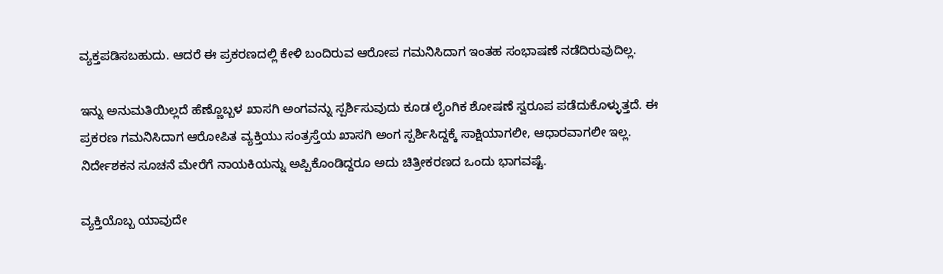ವ್ಯಕ್ತಪಡಿಸಬಹುದು. ಆದರೆ ಈ ಪ್ರಕರಣದಲ್ಲಿ ಕೇಳಿ ಬಂದಿರುವ ಆರೋಪ ಗಮನಿಸಿದಾಗ ಇಂತಹ ಸಂಭಾಷಣೆ ನಡೆದಿರುವುದಿಲ್ಲ.

ಇನ್ನು ಅನುಮತಿಯಿಲ್ಲದೆ ಹೆಣ್ಣೊಬ್ಬಳ ಖಾಸಗಿ ಅಂಗವನ್ನು ಸ್ಪರ್ಶಿಸುವುದು ಕೂಡ ಲೈಂಗಿಕ ಶೋಷಣೆ ಸ್ವರೂಪ ಪಡೆದುಕೊಳ್ಳುತ್ತದೆ. ಈ ಪ್ರಕರಣ ಗಮನಿಸಿದಾಗ ಆರೋಪಿತ ವ್ಯಕ್ತಿಯು ಸಂತ್ರಸ್ತೆಯ ಖಾಸಗಿ ಅಂಗ ಸ್ಪರ್ಶಿಸಿದ್ದಕ್ಕೆ ಸಾಕ್ಷಿಯಾಗಲೀ, ಆಧಾರವಾಗಲೀ ಇಲ್ಲ. ನಿರ್ದೇಶಕನ ಸೂಚನೆ ಮೇರೆಗೆ ನಾಯಕಿಯನ್ನು ಅಪ್ಪಿಕೊಂಡಿದ್ದರೂ ಅದು ಚಿತ್ರೀಕರಣದ ಒಂದು ಭಾಗವಷ್ಟೆ.

ವ್ಯಕ್ತಿಯೊಬ್ಬ ಯಾವುದೇ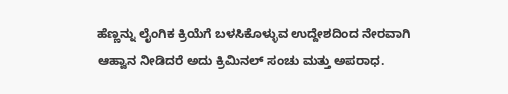ಹೆಣ್ಣನ್ನು ಲೈಂಗಿಕ ಕ್ರಿಯೆಗೆ ಬಳಸಿಕೊಳ್ಳುವ ಉದ್ದೇಶದಿಂದ ನೇರವಾಗಿ ಆಹ್ವಾನ ನೀಡಿದರೆ ಅದು ಕ್ರಿಮಿನಲ್ ಸಂಚು ಮತ್ತು ಅಪರಾಧ.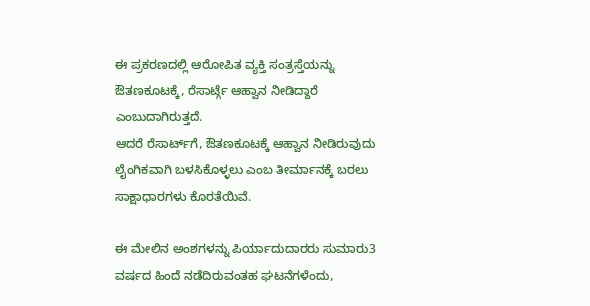ಈ ಪ್ರಕರಣದಲ್ಲಿ ಆರೋಪಿತ ವ್ಯಕ್ತಿ ಸಂತ್ರಸ್ತೆಯನ್ನು ಔತಣಕೂಟಕ್ಕೆ, ರೆಸಾರ್ಟ್ಗೆ ಆಹ್ವಾನ ನೀಡಿದ್ದಾರೆ ಎಂಬುದಾಗಿರುತ್ತದೆ.
ಆದರೆ ರೆಸಾರ್ಟ್‌ಗೆ, ಔತಣಕೂಟಕ್ಕೆ ಆಹ್ವಾನ ನೀಡಿರುವುದು ಲೈಂಗಿಕವಾಗಿ ಬಳಸಿಕೊಳ್ಳಲು ಎಂಬ ತೀರ್ಮಾನಕ್ಕೆ ಬರಲು ಸಾಕ್ಷಾಧಾರಗಳು ಕೊರತೆಯಿವೆ.

ಈ ಮೇಲಿನ ಅಂಶಗಳನ್ನು ಪಿರ್ಯಾದುದಾರರು ಸುಮಾರು3 ವರ್ಷದ ಹಿಂದೆ ನಡೆದಿರುವಂತಹ ಘಟನೆಗಳೆಂದು,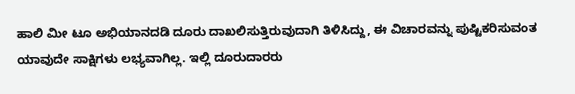ಹಾಲಿ ಮೀ ಟೂ ಅಭಿಯಾನದಡಿ ದೂರು ದಾಖಲಿಸುತ್ತಿರುವುದಾಗಿ ತಿಳಿಸಿದ್ದು, ಈ ವಿಚಾರವನ್ನು ಪುಷ್ಟಿಕರಿಸುವಂತ ಯಾವುದೇ ಸಾಕ್ಷಿಗಳು ಲಭ್ಯವಾಗಿಲ್ಲ. ಇಲ್ಲಿ ದೂರುದಾರರು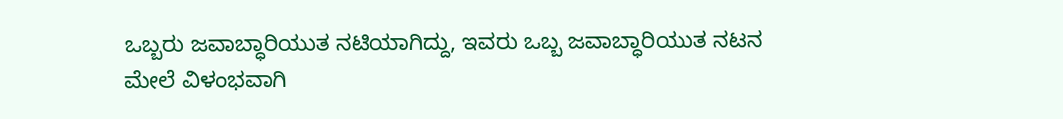ಒಬ್ಬರು ಜವಾಬ್ಧಾರಿಯುತ ನಟಿಯಾಗಿದ್ದು, ಇವರು ಒಬ್ಬ ಜವಾಬ್ಧಾರಿಯುತ ನಟನ ಮೇಲೆ ವಿಳಂಭವಾಗಿ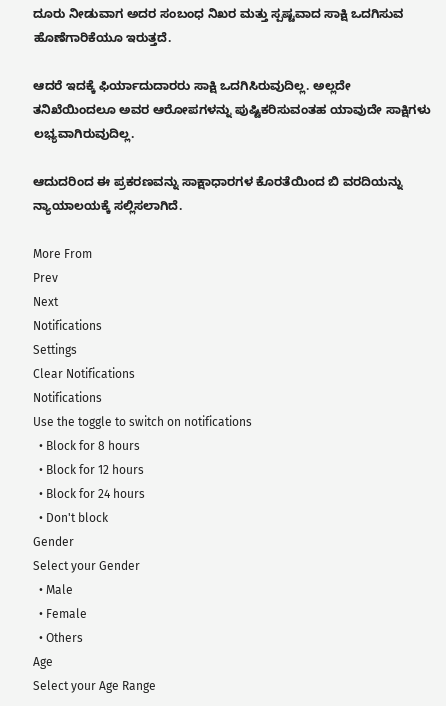ದೂರು ನೀಡುವಾಗ ಅದರ ಸಂಬಂಧ ನಿಖರ ಮತ್ತು ಸ್ಪಷ್ಟವಾದ ಸಾಕ್ಷಿ ಒದಗಿಸುವ ಹೊಣೆಗಾರಿಕೆಯೂ ಇರುತ್ತದೆ.

ಆದರೆ ಇದಕ್ಕೆ ಫಿರ್ಯಾದುದಾರರು ಸಾಕ್ಷಿ ಒದಗಿಸಿರುವುದಿಲ್ಲ. ಅಲ್ಲದೇ ತನಿಖೆಯಿಂದಲೂ ಅವರ ಆರೋಪಗಳನ್ನು ಪುಷ್ಟಿಕರಿಸುವಂತಹ ಯಾವುದೇ ಸಾಕ್ಷಿಗಳು ಲಭ್ಯವಾಗಿರುವುದಿಲ್ಲ.

ಆದುದರಿಂದ ಈ ಪ್ರಕರಣವನ್ನು ಸಾಕ್ಷಾಧಾರಗಳ ಕೊರತೆಯಿಂದ ಬಿ ವರದಿಯನ್ನು ನ್ಯಾಯಾಲಯಕ್ಕೆ ಸಲ್ಲಿಸಲಾಗಿದೆ.

More From
Prev
Next
Notifications
Settings
Clear Notifications
Notifications
Use the toggle to switch on notifications
  • Block for 8 hours
  • Block for 12 hours
  • Block for 24 hours
  • Don't block
Gender
Select your Gender
  • Male
  • Female
  • Others
Age
Select your Age Range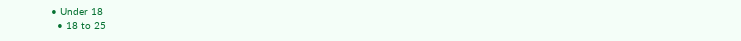• Under 18
  • 18 to 25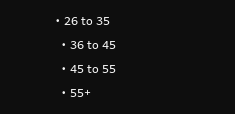• 26 to 35
  • 36 to 45
  • 45 to 55
  • 55+